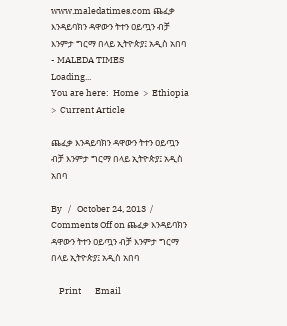www.maledatimes.com ጨፈቃ እንዳይባክን ዳዋውን ትተን ዐይጧን ብቻ እንምታ ግርማ በላይ ኢትዮጵያ፤ አዲስ አበባ - MALEDA TIMES
Loading...
You are here:  Home  >  Ethiopia  >  Current Article

ጨፈቃ እንዳይባክን ዳዋውን ትተን ዐይጧን ብቻ እንምታ ግርማ በላይ ኢትዮጵያ፤ አዲስ አበባ

By   /   October 24, 2013  /   Comments Off on ጨፈቃ እንዳይባክን ዳዋውን ትተን ዐይጧን ብቻ እንምታ ግርማ በላይ ኢትዮጵያ፤ አዲስ አበባ

    Print       Email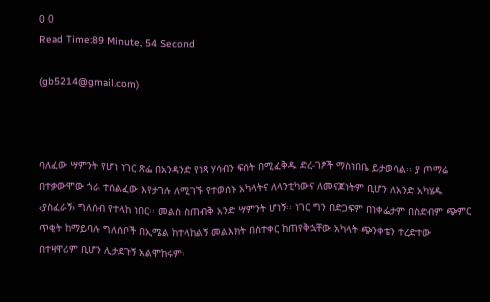0 0
Read Time:89 Minute, 54 Second

(gb5214@gmail.com)



ባለፈው ሣምንት የሆነ ነገር ጽፌ በአንዳንድ የነጻ ሃሳብን ፍሰት በሚፈቅዱ ድረ-ገፆች ማስነበቤ ይታወሳል፡፡ ያ ጦማሬ በተቃውሞው ጎራ ተሰልፈው እየታገሉ ለሚገኙ የተወሰኑ አካላትና ለላንቲካውና ለመናጆነትም ቢሆን ለአንድ አካሄዱ ‹ያስፈራኝ› ግለሰብ የተላከ ነበር፡፡ መልስ ስጠብቅ አንድ ሣምንት ሆነኝ፡፡ ነገር ግን በድጋፍም በነቀፌታም በስድብም ጭምር ጥቂት ከማይባሉ ግለሰቦች በኢሜል ከተላከልኝ መልእክት በስተቀር ከጠየቅኋቸው አካላት ጭንቀቴን ተረድተው በተዛዋሪም ቢሆን ሊታደጉኝ አልሞከሩም፡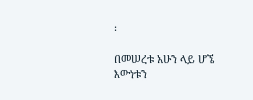፡

በመሠረቱ አሁን ላይ ሆኜ እውነቱን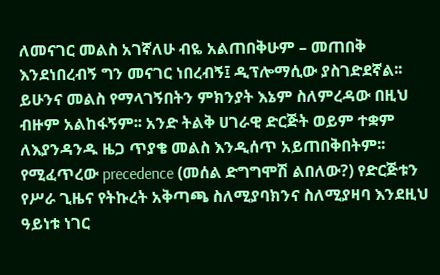ለመናገር መልስ አገኛለሁ ብዬ አልጠበቅሁም – መጠበቅ እንደነበረብኝ ግን መናገር ነበረብኝ፤ ዲፕሎማሲው ያስገድደኛል፡፡ ይሁንና መልስ የማላገኝበትን ምክንያት እኔም ስለምረዳው በዚህ ብዙም አልከፋኝም፡፡ አንድ ትልቅ ሀገራዊ ድርጅት ወይም ተቋም ለእያንዳንዱ ዜጋ ጥያቄ መልስ እንዲሰጥ አይጠበቅበትም፡፡ የሚፈጥረው precedence (መሰል ድግግሞሽ ልበለው?) የድርጅቱን የሥራ ጊዜና የትኩረት አቅጣጫ ስለሚያባክንና ስለሚያዛባ እንደዚህ ዓይነቱ ነገር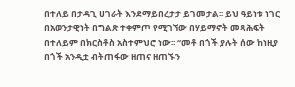በተለይ በታዳጊ ሀገራት እንደማይበረታታ ይገመታል፡፡ ይህ ዓይነቱ ነገር በአወንታዊነት በግልጽ ተቀምጦ የሚገኘው በሃይማኖት መጻሕፍት በተለይም በክርስቶስ አስተምህሮ ነው፡፡ “መቶ በጎች ያሉት ሰው ከነዚያ በጎች አንዲቷ ብትጠፋው ዘጠና ዘጠኙን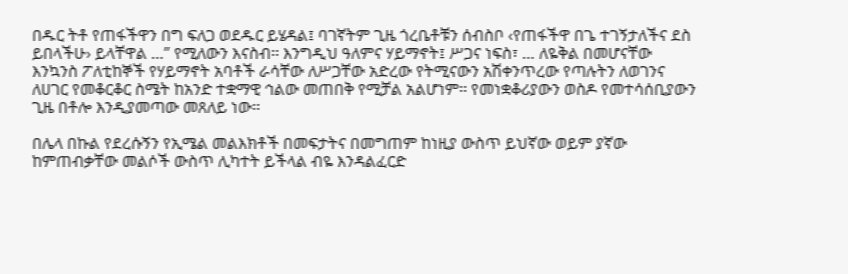በዱር ትቶ የጠፋችዋን በግ ፍለጋ ወደዱር ይሄዳል፤ ባገኛትም ጊዜ ጎረቤቶቹን ሰብስቦ ‹የጠፋችዋ በጌ ተገኝታለችና ደስ ይበላችሁ› ይላቸዋል …” የሚለውን እናስብ፡፡ እንግዲህ ዓለምና ሃይማኖት፤ ሥጋና ነፍስ፣ … ለዬቅል በመሆናቸው እንኳንስ ፖለቲከኞች የሃይማኖት አባቶች ራሳቸው ለሥጋቸው አድረው የትሚናውን አሽቀንጥረው የጣሉትን ለወገንና ለሀገር የመቆርቆር ስሜት ከአንድ ተቋማዊ ኅልው መጠበቅ የሚቻል አልሆነም፡፡ የመነቋቆሪያውን ወስዶ የመተሳሰቢያውን ጊዜ በቶሎ እንዲያመጣው መጸለይ ነው፡፡

በሌላ በኩል የደረሱኝን የኢሜል መልእክቶች በመፍታትና በመግጠም ከነዚያ ውስጥ ይህኛው ወይም ያኛው ከምጠብቃቸው መልሶች ውስጥ ሊካተት ይችላል ብዬ እንዳልፈርድ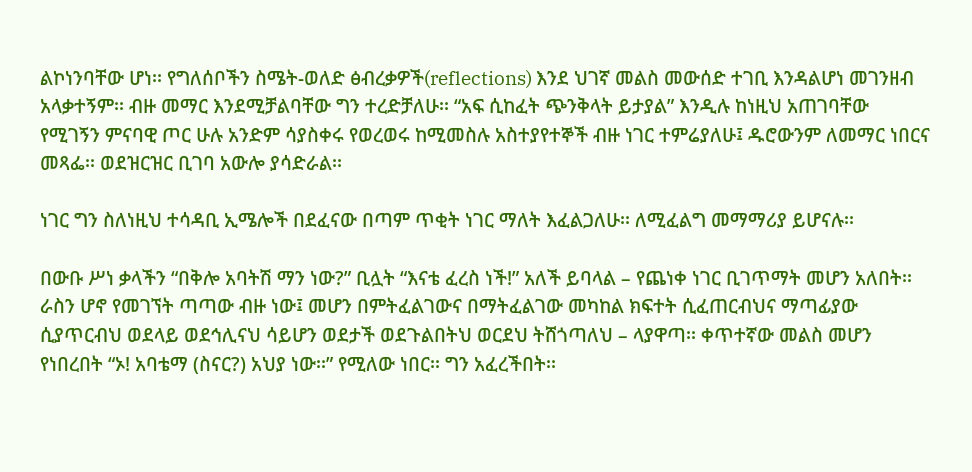ልኮነንባቸው ሆነ፡፡ የግለሰቦችን ስሜት-ወለድ ፅብረቃዎች(reflections) እንደ ህገኛ መልስ መውሰድ ተገቢ እንዳልሆነ መገንዘብ አላቃተኝም፡፡ ብዙ መማር እንደሚቻልባቸው ግን ተረድቻለሁ፡፡ “አፍ ሲከፈት ጭንቅላት ይታያል” እንዲሉ ከነዚህ አጠገባቸው የሚገኝን ምናባዊ ጦር ሁሉ አንድም ሳያስቀሩ የወረወሩ ከሚመስሉ አስተያየተኞች ብዙ ነገር ተምሬያለሁ፤ ዱሮውንም ለመማር ነበርና መጻፌ፡፡ ወደዝርዝር ቢገባ አውሎ ያሳድራል፡፡

ነገር ግን ስለነዚህ ተሳዳቢ ኢሜሎች በደፈናው በጣም ጥቂት ነገር ማለት እፈልጋለሁ፡፡ ለሚፈልግ መማማሪያ ይሆናሉ፡፡

በውቡ ሥነ ቃላችን “በቅሎ አባትሽ ማን ነው?” ቢሏት “እናቴ ፈረስ ነች!” አለች ይባላል – የጨነቀ ነገር ቢገጥማት መሆን አለበት፡፡ ራስን ሆኖ የመገኘት ጣጣው ብዙ ነው፤ መሆን በምትፈልገውና በማትፈልገው መካከል ክፍተት ሲፈጠርብህና ማጣፊያው ሲያጥርብህ ወደላይ ወደኅሊናህ ሳይሆን ወደታች ወደጉልበትህ ወርደህ ትሸጎጣለህ – ላያዋጣ፡፡ ቀጥተኛው መልስ መሆን የነበረበት “ኦ! አባቴማ (ስናር?) አህያ ነው፡፡” የሚለው ነበር፡፡ ግን አፈረችበት፡፡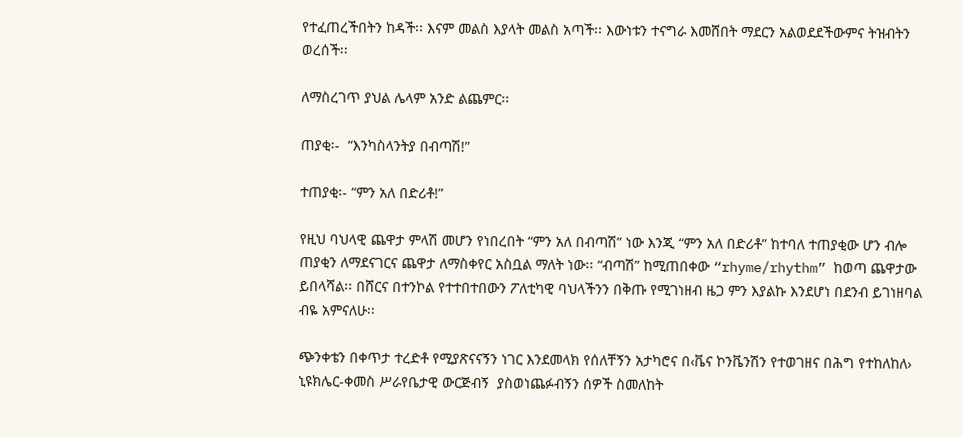የተፈጠረችበትን ከዳች፡፡ እናም መልስ እያላት መልስ አጣች፡፡ እውነቱን ተናግራ እመሸበት ማደርን አልወደደችውምና ትዝብትን ወረሰች፡፡

ለማስረገጥ ያህል ሌላም አንድ ልጨምር፡፡

ጠያቂ፡-  “እንካስላንትያ በብጣሽ!”

ተጠያቂ፡- “ምን አለ በድሪቶ!”

የዚህ ባህላዊ ጨዋታ ምላሽ መሆን የነበረበት “ምን አለ በብጣሽ” ነው እንጂ “ምን አለ በድሪቶ” ከተባለ ተጠያቂው ሆን ብሎ ጠያቂን ለማደናገርና ጨዋታ ለማስቀየር አስቧል ማለት ነው፡፡ “ብጣሽ” ከሚጠበቀው “rhyme/rhythm” ከወጣ ጨዋታው ይበላሻል፡፡ በሸርና በተንኮል የተተበተበውን ፖለቲካዊ ባህላችንን በቅጡ የሚገነዘብ ዜጋ ምን እያልኩ እንደሆነ በደንብ ይገነዘባል ብዬ አምናለሁ፡፡

ጭንቀቴን በቀጥታ ተረድቶ የሚያጽናናኝን ነገር እንደመላክ የሰለቸኝን አታካሮና በ‹ቬና ኮንቬንሽን የተወገዘና በሕግ የተከለከለ› ኒዩክሌር-ቀመስ ሥራየቤታዊ ውርጅብኝ  ያስወነጨፉብኝን ሰዎች ስመለከት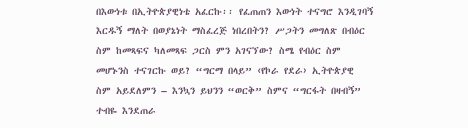በእውነቱ በኢትዮጵያዊነቴ አፈርኩ፡፡ የፈጠጠን እውነት ተናግሮ እንዲገባኝ እርዱኝ ማለት በወያኔነት ማስፈረጅ ነበረበትን? ሥጋትን መግለጽ በብዕር ስም ከመጻፍና ካለመጻፍ ጋርስ ምን አገናኘው? ስሜ የብዕር ስም መሆኑንስ ተናገርኩ ወይ? “ግርማ በላይ” ‹የኮራ የደራ› ኢትዮጵያዊ ስም አይደለምን – እንኳን ይህንን “ወርቅ” ስምና “ግርፋት በዛብኝ” ተብዬ እንደጠራ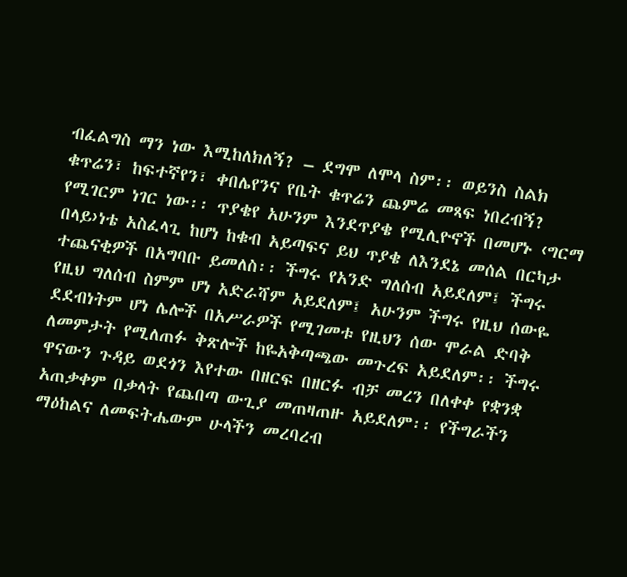ብፈልግስ ማን ነው እሚከለክለኝ? – ደግሞ ለሞላ ስም፡፡ ወይንስ ስልክ ቁጥሬን፣ ከፍተኛየን፣ ቀበሌየንና የቤት ቁጥሬን ጨምሬ መጻፍ ነበረብኝ? የሚገርም ነገር ነው፡፡ ጥያቄየ አሁንም እንደጥያቄ የሚሊዮኖች በመሆኑ ‹ግርማ በላይ›ነቴ አስፈላጊ ከሆነ ከቁብ አይጣፍና ይህ ጥያቄ ለእንደኔ መሰል በርካታ ተጨናቂዎች በአግባቡ ይመለስ፡፡ ችግሩ የአንድ ግለሰብ አይደለም፤ ችግሩ የዚህ ግለሰብ ስምም ሆነ አድራሻም አይደለም፤ አሁንም ችግሩ የዚህ ሰውዬ ደደብነትም ሆነ ሌሎች በአሥራዎች የሚገመቱ የዚህን ሰው ሞራል ድባቅ ለመምታት የሚለጠፉ ቅጽሎች ከዬአቅጣጫው መጉረፍ አይደለም፡፡ ችግሩ ዋናውን ጉዳይ ወደጎን እየተው በዘርፍ በዘርፉ ብቻ መረን በለቀቀ የቋንቋ አጠቃቀም በቃላት የጨበጣ ውጊያ መጠዛጠዙ አይደለም፡፡ የችግራችን ማዕከልና ለመፍትሔውም ሁላችን መረባረብ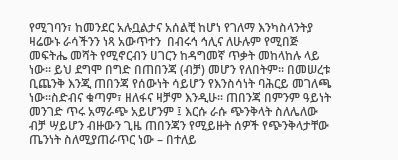የሚገባን፣ ከመንደር አሉቧልታና አሰልቺ ከሆነ የገለማ እንካስላንትያ ዛሬውኑ ራሳችንን ነጻ አውጥተን  በብሩኅ ኅሊና ለሁሉም የሚበጅ መፍትሔ መሻት የሚኖርብን ሀገርን ከዳግመኛ ጥቃት መከላከሉ ላይ ነው፡፡ ይህ ደግሞ በግድ በጠበንጃ (ብቻ) መሆን የለበትም፡፡ በመሠረቱ ቢጨንቅ እንጂ ጠበንጃ የሰውነት ሳይሆን የእንስሳነት ባሕርይ መገለጫ ነው፡፡ስድብና ቁጣም፣ ዘለፋና ዛቻም እንዲሁ፡፡ ጠበንጃ በምንም ዓይነት መንገድ ጥሩ አማራጭ አይሆንም ፤ እርሱ ራሱ ጭንቅላት ስለሌለው ብቻ ሣይሆን ብዙውን ጊዜ ጠበንጃን የሚይዙት ሰዎች የጭንቅላታቸው ጤንነት ስለሚያጠራጥር ነው – በተለይ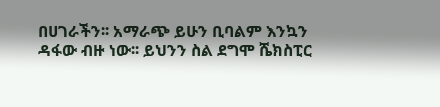በሀገራችን፡፡ አማራጭ ይሁን ቢባልም እንኳን ዳፋው ብዙ ነው፡፡ ይህንን ስል ደግሞ ሼክስፒር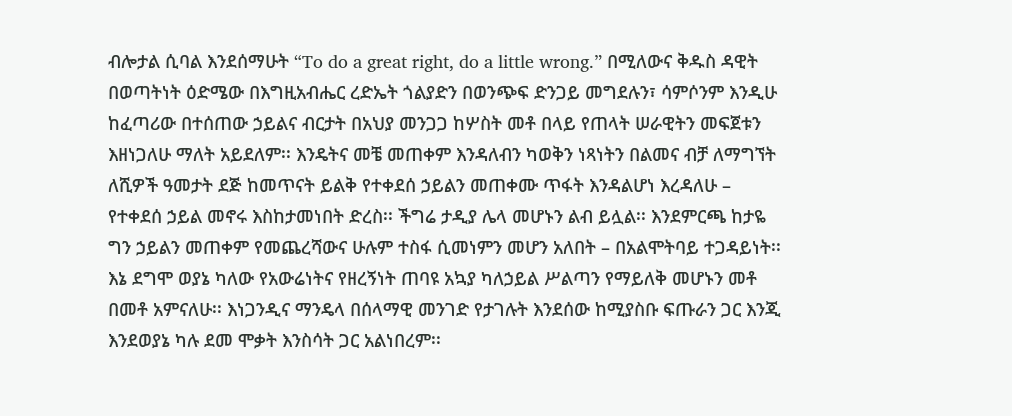ብሎታል ሲባል እንደሰማሁት “To do a great right, do a little wrong.” በሚለውና ቅዱስ ዳዊት በወጣትነት ዕድሜው በእግዚአብሔር ረድኤት ጎልያድን በወንጭፍ ድንጋይ መግደሉን፣ ሳምሶንም እንዲሁ ከፈጣሪው በተሰጠው ኃይልና ብርታት በአህያ መንጋጋ ከሦስት መቶ በላይ የጠላት ሠራዊትን መፍጀቱን እዘነጋለሁ ማለት አይደለም፡፡ እንዴትና መቼ መጠቀም እንዳለብን ካወቅን ነጻነትን በልመና ብቻ ለማግኘት ለሺዎች ዓመታት ደጅ ከመጥናት ይልቅ የተቀደሰ ኃይልን መጠቀሙ ጥፋት እንዳልሆነ እረዳለሁ – የተቀደሰ ኃይል መኖሩ እስከታመነበት ድረስ፡፡ ችግሬ ታዲያ ሌላ መሆኑን ልብ ይሏል፡፡ እንደምርጫ ከታዬ ግን ኃይልን መጠቀም የመጨረሻውና ሁሉም ተስፋ ሲመነምን መሆን አለበት – በአልሞትባይ ተጋዳይነት፡፡ እኔ ደግሞ ወያኔ ካለው የአውሬነትና የዘረኝነት ጠባዩ አኳያ ካለኃይል ሥልጣን የማይለቅ መሆኑን መቶ በመቶ አምናለሁ፡፡ እነጋንዲና ማንዴላ በሰላማዊ መንገድ የታገሉት እንደሰው ከሚያስቡ ፍጡራን ጋር እንጂ እንደወያኔ ካሉ ደመ ሞቃት እንስሳት ጋር አልነበረም፡፡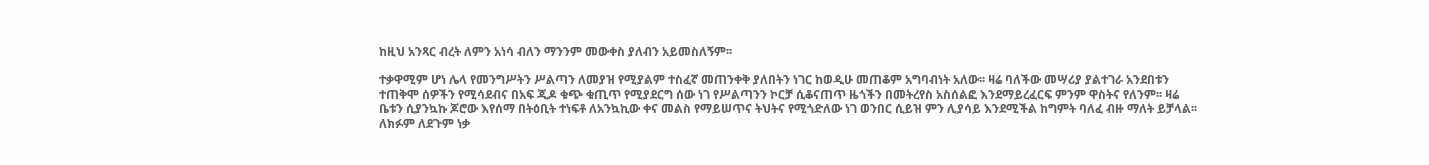ከዚህ አንጻር ብረት ለምን አነሳ ብለን ማንንም መውቀስ ያለብን አይመስለኝም፡፡

ተቃዋሚም ሆነ ሌላ የመንግሥትን ሥልጣን ለመያዝ የሚያልም ተስፈኛ መጠንቀቅ ያለበትን ነገር ከወዲሁ መጠቆም አግባብነት አለው፡፡ ዛሬ ባለችው መሣሪያ ያልተገራ አንደበቱን ተጠቅሞ ሰዎችን የሚሳደብና በአፍ ጂዶ ቁጭ ቁጢጥ የሚያደርግ ሰው ነገ የሥልጣንን ኮርቻ ሲቆናጠጥ ዜጎችን በመትረየስ አስሰልፎ እንደማይረፈርፍ ምንም ዋስትና የለንም፡፡ ዛሬ ቤቱን ሲያንኳኩ ጆሮው እየሰማ በትዕቢት ተነፍቶ ለአንኳኪው ቀና መልስ የማይሠጥና ትህትና የሚጎድለው ነገ ወንበር ሲይዝ ምን ሊያሳይ እንደሚችል ከግምት ባለፈ ብዙ ማለት ይቻላል፡፡ ለክፉም ለደጉም ነቃ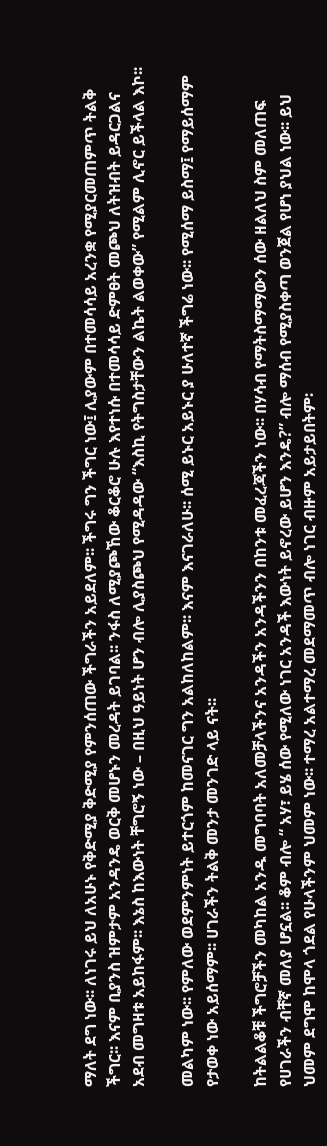ማለት ደግ ነው፡፡ ለነገሩ ይህ ለአሁኑ የቅድሚያ ቅድሚያ የምንሰጠው ችግራችን አይደለም፡፡ ችግሩ ግን ችግር ነው፤ ሊያውም በተመሳሳይ አረንቋ የሚያርመጠምጥ ትልቅ ችግር፡፡ እናም ቢያንስ ዝምታም አንዳንዴ ወርቅ መሆኑን መረዳት ይገባል፡፡ ንፋስ ለሚያጮኸው ቆርቆሮ ሁሉ እየተነሱ በተመሳሳይ ድምፀት መጮህ ለትዝብት ይዳርጋልና አደብ መግዛቱ አይከፋም፡፡ እኔስ ከእውነት ቸግሮኝ ነው – በዚህ ዓይነት ሆን ብሎ ሊያስጮህ የሚዳዳው “እስኪ የትግስታቸውን ልኬት ልወቀው” የሚልም ሊኖር ይችላል እኮ፡፡

መልካም ነው፡፡ የምለው ወደምንምነት ይተርጎም ከመናገር ግን አልከለከልም፡፡ እናም እናገራለሁ፡፡ ሰሚ ይኑር አይኑር ያ ሁለተኛ ችግሬ ነው፡፡ የሚሰማ ይስማ፤ የማይሰማም የታወቀ ነው አይሰማም፡፡ ሀገራችን ትልቅ መንታ መንገድ ላይ ናት፡፡

ከትልልቆቹ ችግሮቻችን መካከል አንዱ መግባባት አለመቻላችንና አንዳችን አንዳችንን በከንቱ መፈረጃችን ነው፡፡ በሃሳብ የማትስማማውን ሰው ዘልለህ ስም መለጠፍ የሀገራችን ብቸኛ መለያ ሆኗል፡፡ ቆም ብሎ “ አሃ፣ ይሄ ሰው የሚለው ነገር አንዳች እውነት ይኖረው ይሆን እንዴ?” ብሎ ማሰብ የሚያስቀጣ ወንጀል የሆነ ያህል ነው፡፡ ይህ ህመም ደግሞ ከሞላ ጎደል የሁላችንም ህመም ነው፡፡ ተማረ አልተማረ መደማመጥ ብሎ ነገር ብዙም አይታይበትም፡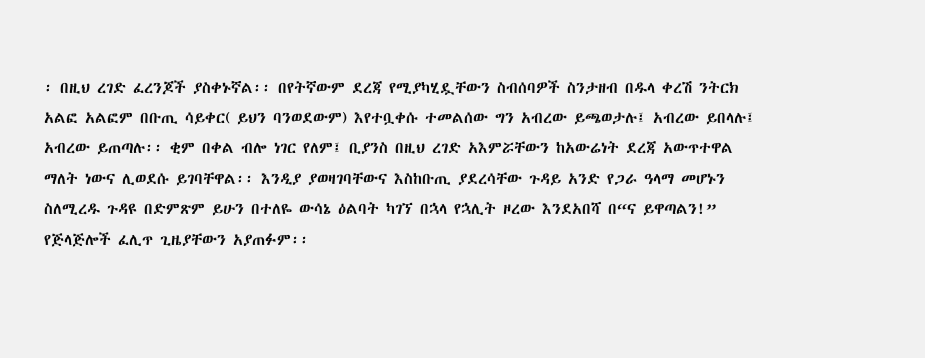፡ በዚህ ረገድ ፈረንጆች ያስቀኑኛል፡፡ በየትኛውም ደረጃ የሚያካሂዷቸውን ስብሰባዎች ስንታዘብ በዱላ ቀረሽ ንትርክ አልፎ አልፎም በቡጢ ሳይቀር( ይህን ባንወደውም) እየተቧቀሱ ተመልሰው ግን አብረው ይጫወታሉ፤ አብረው ይበላሉ፤ አብረው ይጠጣሉ፡፡ ቂም በቀል ብሎ ነገር የለም፤ ቢያንስ በዚህ ረገድ አእምሯቸውን ከአውሬነት ደረጃ አውጥተዋል ማለት ነውና ሊወደሱ ይገባቸዋል፡፡ እንዲያ ያወዛገባቸውና እስከቡጢ ያደረሳቸው ጉዳይ አንድ የጋራ ዓላማ መሆኑን ስለሚረዱ ጉዳዩ በድምጽም ይሁን በተለዬ ውሳኔ ዕልባት ካገኘ በኋላ የኋሊት ዞረው እንደአበሻ በ“ና ይዋጣልን!” የጅላጅሎች ፈሊጥ ጊዜያቸውን አያጠፉም፡፡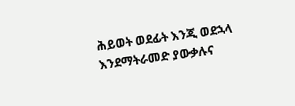ሕይወት ወደፊት እንጂ ወደኋላ እንደማትራመድ ያውቃሉና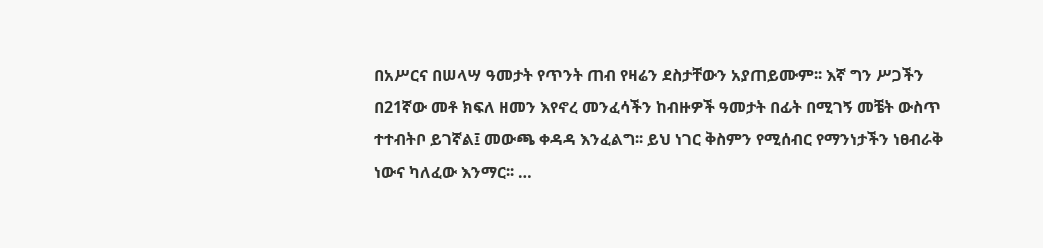በአሥርና በሠላሣ ዓመታት የጥንት ጠብ የዛሬን ደስታቸውን አያጠይሙም፡፡ እኛ ግን ሥጋችን በ21ኛው መቶ ክፍለ ዘመን እየኖረ መንፈሳችን ከብዙዎች ዓመታት በፊት በሚገኝ መቼት ውስጥ ተተብትቦ ይገኛል፤ መውጫ ቀዳዳ እንፈልግ፡፡ ይህ ነገር ቅስምን የሚሰብር የማንነታችን ነፀብራቅ ነውና ካለፈው እንማር፡፡ …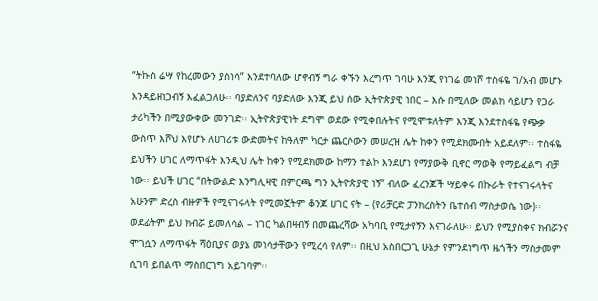“ትኩስ ሬሣ የከረመውን ያስነሳ” እንደተባለው ሆኖብኝ ግራ ቀኙን እረግጥ ገባሁ እንጂ የነገሬ መነሾ ተስፋዬ ገ/አብ መሆኑ እንዳይዘነጋብኝ እፈልጋለሁ፡፡ ባያድለንና ባያድለው እንጂ ይህ ሰው ኢትዮጵያዊ ነበር – እሱ በሚለው መልክ ሳይሆን የጋራ ታሪካችን በሚያውቀው መንገድ፡፡ ኢትዮጵያዊነት ደግሞ ወደው የሚቀበሉትና የሚሞቱለትም እንጂ እንደተስፋዬ የጭቃ ውስጥ እሾህ እየሆኑ ለሀገሪቱ ውድመትና ከዓለም ካርታ ጨርሶውን መሠረዝ ሌት ከቀን የሚደክሙበት አይደለም፡፡ ተስፋዬ ይህችን ሀገር ለማጥፋት እንዲህ ሌት ከቀን የሚደክመው ከማን ተልኮ እንደሆነ የማያውቅ ቢኖር ማወቅ የማይፈልግ ብቻ ነው፡፡ ይህች ሀገር “በትውልድ እንግሊዛዊ በምርጫ ግን ኢትዮጵያዊ ነኝ” ብለው ፈረንጆች ሣይቀሩ በኩራት የተናገሩላትና አሁንም ድረስ ብዙዎች የሚናገሩላት የሚመኟትም ቆንጆ ሀገር ናት – (የሪቻርድ ፓንክረስትን ቤተሰብ ማስታወሴ ነው)፡፡ ወደፊትም ይህ ክብሯ ይመለሳል – ነገር ካልበዛብኝ በመጨረሻው አካባቢ የሚታየኝን እናገራለሁ፡፡ ይህን የሚያስቀና ክብሯንና ሞገሷን ለማጥፋት ሻዕቢያና ወያኔ መነሳታቸውን የሚረሳ የለም፡፡ በዚህ አስበርጋጊ ሁኔታ የምንደነግጥ ዜጎችን ማስታመም ሲገባ ይበልጥ ማስበርገግ አይገባም፡፡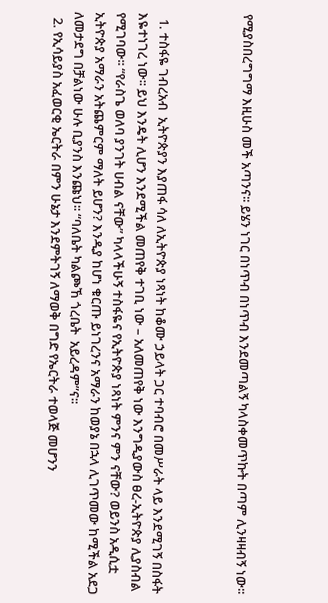የሚያስበረግግማ እዚሁስ መች አጣንና፡፡ ይሄን ነገር በነጥብ በነጥብ እንደመጣልኝ ካላስቀመጥኩት በጣም ሊንዛዛብኝ ነው፡፡



  1. ተስፋዬ ገብረአብ  ኢትዮጵያን እያጠፋ ሳለ ለኢትዮጵያ ነጻነት ከቆሙ ኃይላት ጋር ተባብሮ በመሥራት ላይ እንደሚገኝ በስፋት እዬተነገረ ነው፡፡ ይህ እንዴት ሊሆን እንደሚችል መጠየቅ ተገቢ ነው – አለመጠየቅ ነው እንግዲያውስ ፀረ-ኢትዮጵያ ሊያስብል የሚገባው፡፡ “የራስጌ ወለባ ያንገት ሀብል ናቸው” ካላላችሁኝ ተስፋዬና የኢትዮጵያ ነጻነት ምንና ምን ናቸው? ወይንስ አዲሲቷ ኢትዮጵያ አማራን አትጨምርም ማለት ይሆን? እንዲያ ከሆነ ቁርጡ ይነገረንና አማራን ከወያኔ በኋላ ሊገጥመው ከሚችል አደጋ ለመታደግ በቻልነው ሁሉ ቢያንስ እንጩህ፡፡ “ባለቤት ካልጮኸ ጎረቤት  አይረዳም”ና፡፡
  2. የኢሳይያስ አፈወርቂ ኤርትራ በምን ሁኔታ እንደምትገኝ ለማወቅ በግድ የኤርትራ ተወላጅ መሆንን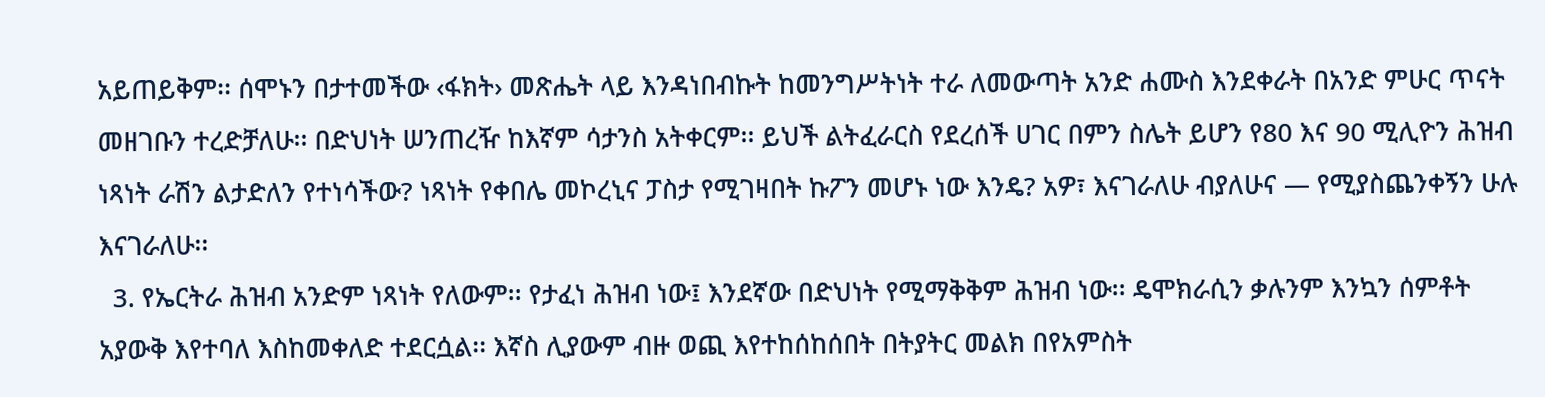አይጠይቅም፡፡ ሰሞኑን በታተመችው ‹ፋክት› መጽሔት ላይ እንዳነበብኩት ከመንግሥትነት ተራ ለመውጣት አንድ ሐሙስ እንደቀራት በአንድ ምሁር ጥናት መዘገቡን ተረድቻለሁ፡፡ በድህነት ሠንጠረዥ ከእኛም ሳታንስ አትቀርም፡፡ ይህች ልትፈራርስ የደረሰች ሀገር በምን ስሌት ይሆን የ80 እና 90 ሚሊዮን ሕዝብ ነጻነት ራሽን ልታድለን የተነሳችው? ነጻነት የቀበሌ መኮረኒና ፓስታ የሚገዛበት ኩፖን መሆኑ ነው እንዴ? አዎ፣ እናገራለሁ ብያለሁና — የሚያስጨንቀኝን ሁሉ እናገራለሁ፡፡
  3. የኤርትራ ሕዝብ አንድም ነጻነት የለውም፡፡ የታፈነ ሕዝብ ነው፤ እንደኛው በድህነት የሚማቅቅም ሕዝብ ነው፡፡ ዴሞክራሲን ቃሉንም እንኳን ሰምቶት አያውቅ እየተባለ እስከመቀለድ ተደርሷል፡፡ እኛስ ሊያውም ብዙ ወጪ እየተከሰከሰበት በትያትር መልክ በየአምስት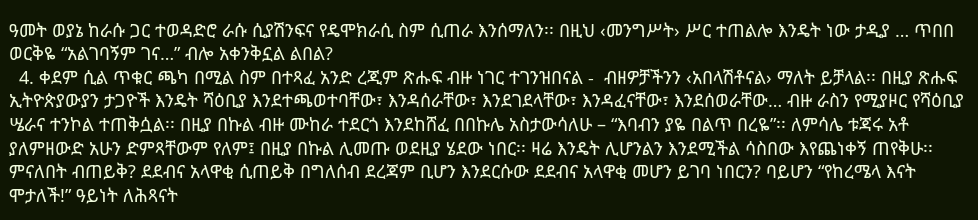ዓመት ወያኔ ከራሱ ጋር ተወዳድሮ ራሱ ሲያሽንፍና የዴሞክራሲ ስም ሲጠራ እንሰማለን፡፡ በዚህ ‹መንግሥት› ሥር ተጠልሎ እንዴት ነው ታዲያ … ጥበበ ወርቅዬ “አልገባኝም ገና…” ብሎ አቀንቅኗል ልበል?
  4. ቀደም ሲል ጥቁር ጫካ በሚል ስም በተጻፈ አንድ ረጂም ጽሑፍ ብዙ ነገር ተገንዝበናል -  ብዘዎቻችንን ‹አበላሽቶናል› ማለት ይቻላል፡፡ በዚያ ጽሑፍ ኢትዮጵያውያን ታጋዮች እንዴት ሻዕቢያ እንደተጫወተባቸው፣ እንዳሰራቸው፣ እንደገደላቸው፣ እንዳፈናቸው፣ እንደሰወራቸው… ብዙ ራስን የሚያዞር የሻዕቢያ ሤራና ተንኮል ተጠቅሷል፡፡ በዚያ በኩል ብዙ ሙከራ ተደርጎ እንደከሸፈ በበኩሌ አስታውሳለሁ – “እባብን ያዬ በልጥ በረዬ”፡፡ ለምሳሌ ቱጃሩ አቶ ያለምዘውድ አሁን ድምጻቸውም የለም፤ በዚያ በኩል ሊመጡ ወደዚያ ሄደው ነበር፡፡ ዛሬ እንዴት ሊሆንልን እንደሚችል ሳስበው እየጨነቀኝ ጠየቅሁ፡፡ ምናለበት ብጠይቅ? ደደብና አላዋቂ ሲጠይቅ በግለሰብ ደረጃም ቢሆን እንደርሱው ደደብና አላዋቂ መሆን ይገባ ነበርን? ባይሆን “የከረሜላ እናት ሞታለች!” ዓይነት ለሕጻናት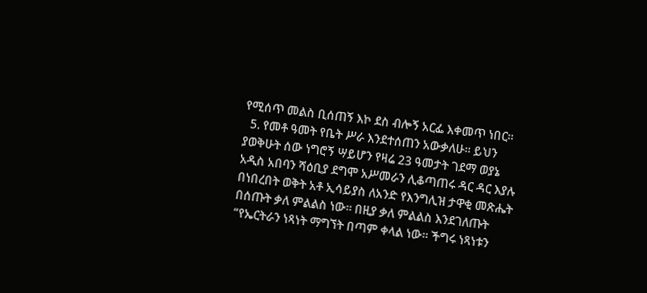የሚሰጥ መልስ ቢሰጠኝ እኮ ደስ ብሎኝ አርፌ እቀመጥ ነበር፡፡
  5. የመቶ ዓመት የቤት ሥራ እንደተሰጠን አውቃለሁ፡፡ ይህን ያወቅሁት ሰው ነግሮኝ ሣይሆን የዛሬ 23 ዓመታት ገደማ ወያኔ አዲስ አበባን ሻዕቢያ ደግሞ አሥመራን ሊቆጣጠሩ ዳር ዳር እያሉ በነበረበት ወቅት አቶ ኢሳይያስ ለአንድ የእንግሊዝ ታዋቂ መጽሔት በሰጡት ቃለ ምልልስ ነው፡፡ በዚያ ቃለ ምልልስ እንደገለጡት “የኤርትራን ነጻነት ማግኘት በጣም ቀላል ነው፡፡ ችግሩ ነጻነቱን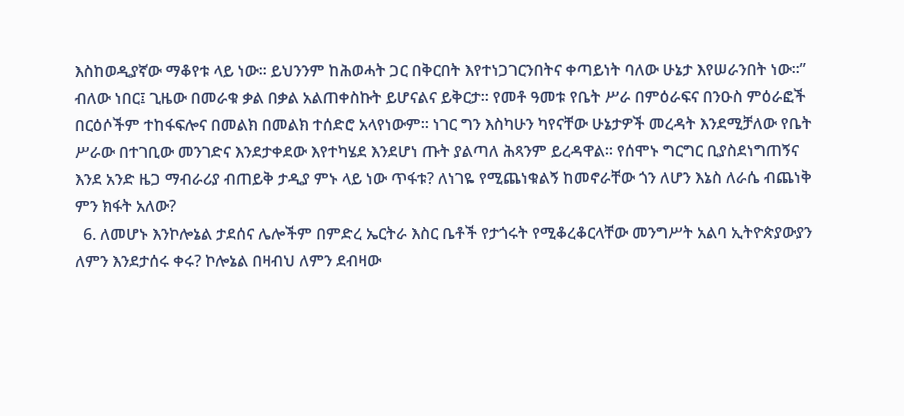እስከወዲያኛው ማቆየቱ ላይ ነው፡፡ ይህንንም ከሕወሓት ጋር በቅርበት እየተነጋገርንበትና ቀጣይነት ባለው ሁኔታ እየሠራንበት ነው፡፡” ብለው ነበር፤ ጊዜው በመራቁ ቃል በቃል አልጠቀስኩት ይሆናልና ይቅርታ፡፡ የመቶ ዓመቱ የቤት ሥራ በምዕራፍና በንዑስ ምዕራፎች በርዕሶችም ተከፋፍሎና በመልክ በመልክ ተሰድሮ አላየነውም፡፡ ነገር ግን እስካሁን ካየናቸው ሁኔታዎች መረዳት እንደሚቻለው የቤት ሥራው በተገቢው መንገድና እንደታቀደው እየተካሄደ እንደሆነ ጡት ያልጣለ ሕጻንም ይረዳዋል፡፡ የሰሞኑ ግርግር ቢያስደነግጠኝና እንደ አንድ ዜጋ ማብራሪያ ብጠይቅ ታዲያ ምኑ ላይ ነው ጥፋቱ? ለነገዬ የሚጨነቁልኝ ከመኖራቸው ጎን ለሆን እኔስ ለራሴ ብጨነቅ ምን ክፋት አለው?
  6. ለመሆኑ እንኮሎኔል ታደሰና ሌሎችም በምድረ ኤርትራ እስር ቤቶች የታጎሩት የሚቆረቆርላቸው መንግሥት አልባ ኢትዮጵያውያን ለምን እንደታሰሩ ቀሩ? ኮሎኔል በዛብህ ለምን ደብዛው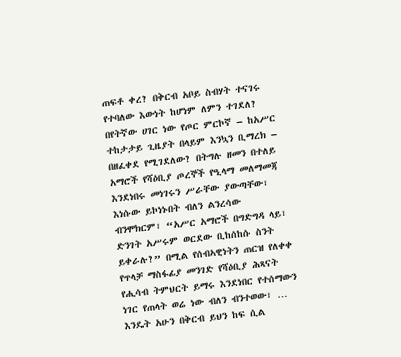ጠፍቶ ቀረ? በቅርብ አቦይ ስብሃት ተናገሩ የተባለው እውነት ከሆነም ለምን ተገደለ? በየትኛው ሀገር ነው የጦር ምርኮኛ – ከአሥር ተከታታይ ጊዜያት በላይም እንኳን ቢማረክ – በዘፈቀደ የሚገደለው? በትግሉ ዘመን በተለይ አማሮች የሻዕቢያ ጦረኞች የዒላማ መለማመጃ እንደነበሩ መነገሩን ሥራቸው ያውጣቸው፣ እነሱው ይኮነኑበት ብለን ልንረሳው ብንሞክርም፣ “አሥር አማሮች በግድግዳ ላይ፣ ድንገት አሥሩም ወርደው ቢከሰከሱ ስንት ይቀራሉ?” በሚል የሰብኣዊነትን ጠርዝ የለቀቀ የጥላቻ ማስፋፊያ መንገድ የሻዕቢያ ሕጻናት የሒሳብ ትምህርት ይማሩ እንደነበር የተሰማውን ነገር የጠላት ወሬ ነው ብለን ብንተወው፣ … እንዴት አሁን በቅርብ ይህን ከፍ ሲል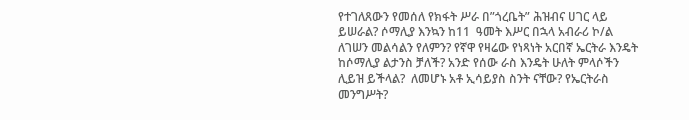የተገለጸውን የመሰለ የክፋት ሥራ በ”ጎረቤት” ሕዝብና ሀገር ላይ ይሠራል? ሶማሊያ እንኳን ከ11  ዓመት እሥር በኋላ አብራሪ ኮ/ል ለገሠን መልሳልን የለምን? የኛዋ የዛሬው የነጻነት አርበኛ ኤርትራ እንዴት ከሶማሊያ ልታንስ ቻለች? አንድ የሰው ራስ እንዴት ሁለት ምላሶችን ሊይዝ ይችላል?  ለመሆኑ አቶ ኢሳይያስ ስንት ናቸው? የኤርትራስ መንግሥት?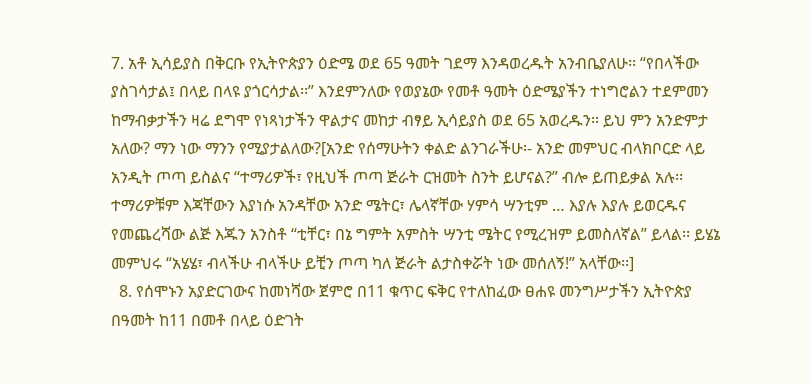7. አቶ ኢሳይያስ በቅርቡ የኢትዮጵያን ዕድሜ ወደ 65 ዓመት ገደማ እንዳወረዱት አንብቤያለሁ፡፡ “የበላችው ያስገሳታል፤ በላይ በላዩ ያጎርሳታል፡፡” እንደምንለው የወያኔው የመቶ ዓመት ዕድሜያችን ተነግሮልን ተደምመን ከማብቃታችን ዛሬ ደግሞ የነጻነታችን ዋልታና መከታ ብፃይ ኢሳይያስ ወደ 65 አወረዱን፡፡ ይህ ምን አንድምታ አለው? ማን ነው ማንን የሚያታልለው?[አንድ የሰማሁትን ቀልድ ልንገራችሁ፡- አንድ መምህር ብላክቦርድ ላይ አንዲት ጦጣ ይስልና “ተማሪዎች፣ የዚህች ጦጣ ጅራት ርዝመት ስንት ይሆናል?” ብሎ ይጠይቃል አሉ፡፡ ተማሪዎቹም እጃቸውን እያነሱ አንዳቸው አንድ ሜትር፣ ሌላኛቸው ሃምሳ ሣንቲም … እያሉ እያሉ ይወርዱና የመጨረሻው ልጅ እጁን አንስቶ “ቲቸር፣ በኔ ግምት አምስት ሣንቲ ሜትር የሚረዝም ይመስለኛል” ይላል፡፡ ይሄኔ መምህሩ “አሄሄ፣ ብላችሁ ብላችሁ ይቺን ጦጣ ካለ ጅራት ልታስቀሯት ነው መሰለኝ!” አላቸው፡፡]
  8. የሰሞኑን አያድርገውና ከመነሻው ጀምሮ በ11 ቁጥር ፍቅር የተለከፈው ፀሐዩ መንግሥታችን ኢትዮጵያ በዓመት ከ11 በመቶ በላይ ዕድገት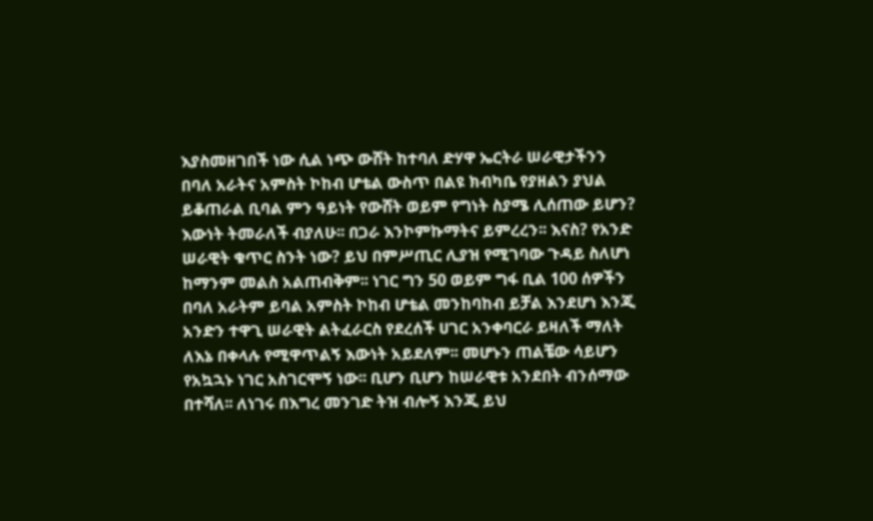እያስመዘገበች ነው ሲል ነጭ ውሸት ከተባለ ድሃዋ ኤርትራ ሠራዊታችንን በባለ አራትና አምስት ኮከብ ሆቴል ውስጥ በልዩ ክብካቤ የያዘልን ያህል ይቆጠራል ቢባል ምን ዓይነት የውሸት ወይም የግነት ስያሜ ሊሰጠው ይሆን? እውነት ትመራለች ብያለሁ፡፡ በጋራ እንኮምኩማትና ይምረረን፡፡ እናስ? የአንድ ሠራዊት ቁጥር ስንት ነው? ይህ በምሥጢር ሊያዝ የሚገባው ጉዳይ ስለሆነ ከማንም መልስ አልጠብቅም፡፡ ነገር ግን 50 ወይም ግፋ ቢል 100 ሰዎችን በባለ አራትም ይባል አምስት ኮከብ ሆቴል መንከባከብ ይቻል እንደሆነ እንጂ አንድን ተዋጊ ሠራዊት ልትፈራርስ የደረሰች ሀገር አንቀባርራ ይዛለች ማለት ለእኔ በቀላሉ የሚዋጥልኝ እውነት አይደለም፡፡ መሆኑን ጠልቼው ሳይሆን የአኳኋኑ ነገር አስገርሞኝ ነው፡፡ ቢሆን ቢሆን ከሠራዊቱ አንደበት ብንሰማው በተሻለ፡፡ ለነገሩ በእግረ መንገድ ትዝ ብሎኝ እንጂ ይህ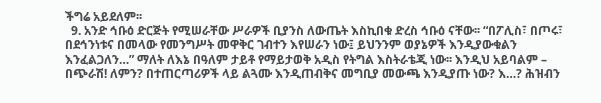ችግሬ አይደለም፡፡
  9. አንድ ኅቡዕ ድርጅት የሚሠራቸው ሥራዎች ቢያንስ ለውጤት እስኪበቁ ድረስ ኅቡዕ ናቸው፡፡ “በፖሊስ፣ በጦሩ፣ በደኅንነቱና በመላው የመንግሥት መዋቅር ገብተን እየሠራን ነው፤ ይህንንም ወያኔዎች እንዲያውቁልን እንፈልጋለን…” ማለት ለእኔ በዓለም ታይቶ የማይታወቅ አዲስ የትግል እስትራቴጂ ነው፡፡ እንዲህ አይባልም – በጭራሽ! ለምን? በተጠርጣሪዎች ላይ ልጓሙ እንዲጠብቅና መግቢያ መውጫ እንዲያጡ ነው? እ…? ሕዝብን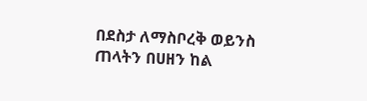በደስታ ለማስቦረቅ ወይንስ ጠላትን በሀዘን ከል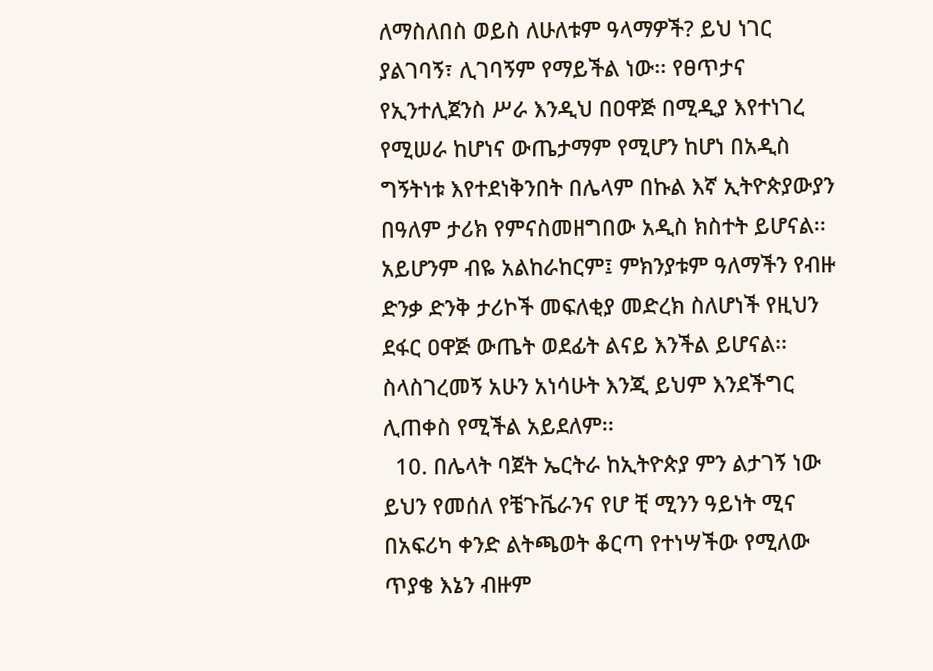ለማስለበስ ወይስ ለሁለቱም ዓላማዎች? ይህ ነገር ያልገባኝ፣ ሊገባኝም የማይችል ነው፡፡ የፀጥታና የኢንተሊጀንስ ሥራ እንዲህ በዐዋጅ በሚዲያ እየተነገረ የሚሠራ ከሆነና ውጤታማም የሚሆን ከሆነ በአዲስ ግኝትነቱ እየተደነቅንበት በሌላም በኩል እኛ ኢትዮጵያውያን በዓለም ታሪክ የምናስመዘግበው አዲስ ክስተት ይሆናል፡፡ አይሆንም ብዬ አልከራከርም፤ ምክንያቱም ዓለማችን የብዙ ድንቃ ድንቅ ታሪኮች መፍለቂያ መድረክ ስለሆነች የዚህን ደፋር ዐዋጅ ውጤት ወደፊት ልናይ እንችል ይሆናል፡፡ ስላስገረመኝ አሁን አነሳሁት እንጂ ይህም እንደችግር ሊጠቀስ የሚችል አይደለም፡፡
  10. በሌላት ባጀት ኤርትራ ከኢትዮጵያ ምን ልታገኝ ነው ይህን የመሰለ የቼጉቬራንና የሆ ቺ ሚንን ዓይነት ሚና በአፍሪካ ቀንድ ልትጫወት ቆርጣ የተነሣችው የሚለው ጥያቄ እኔን ብዙም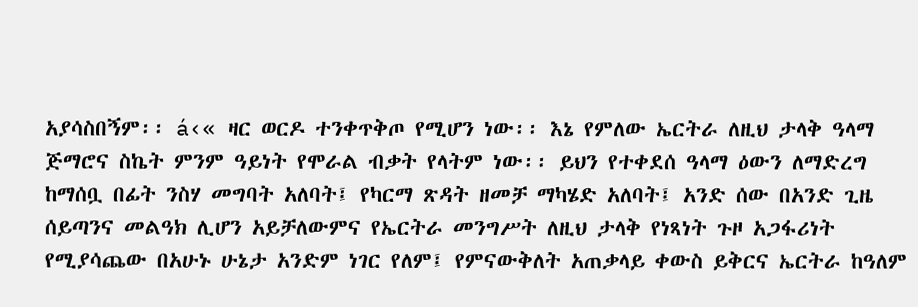አያሳስበኝም፡፡ á‹« ዛር ወርዶ ተንቀጥቅጦ የሚሆን ነው፡፡ እኔ የምለው ኤርትራ ለዚህ ታላቅ ዓላማ ጅማሮና ስኬት ምንም ዓይነት የሞራል ብቃት የላትም ነው፡፡ ይህን የተቀደሰ ዓላማ ዕውን ለማድረግ ከማሰቧ በፊት ንስሃ መግባት አለባት፤ የካርማ ጽዳት ዘመቻ ማካሄድ አለባት፤ አንድ ሰው በአንድ ጊዜ ሰይጣንና መልዓክ ሊሆን አይቻለውምና የኤርትራ መንግሥት ለዚህ ታላቅ የነጻነት ጉዞ አጋፋሪነት የሚያሳጨው በአሁኑ ሁኔታ አንድም ነገር የለም፤ የምናውቅለት አጠቃላይ ቀውስ ይቅርና ኤርትራ ከዓለም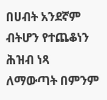በሀብት አንደኛም ብትሆን የተጨቆነን ሕዝብ ነጻ ለማውጣት በምንም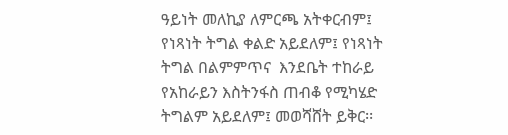ዓይነት መለኪያ ለምርጫ አትቀርብም፤ የነጻነት ትግል ቀልድ አይደለም፤ የነጻነት ትግል በልምምጥና  እንደቤት ተከራይ የአከራይን እስትንፋስ ጠብቆ የሚካሄድ ትግልም አይደለም፤ መወሻሸት ይቅር፡፡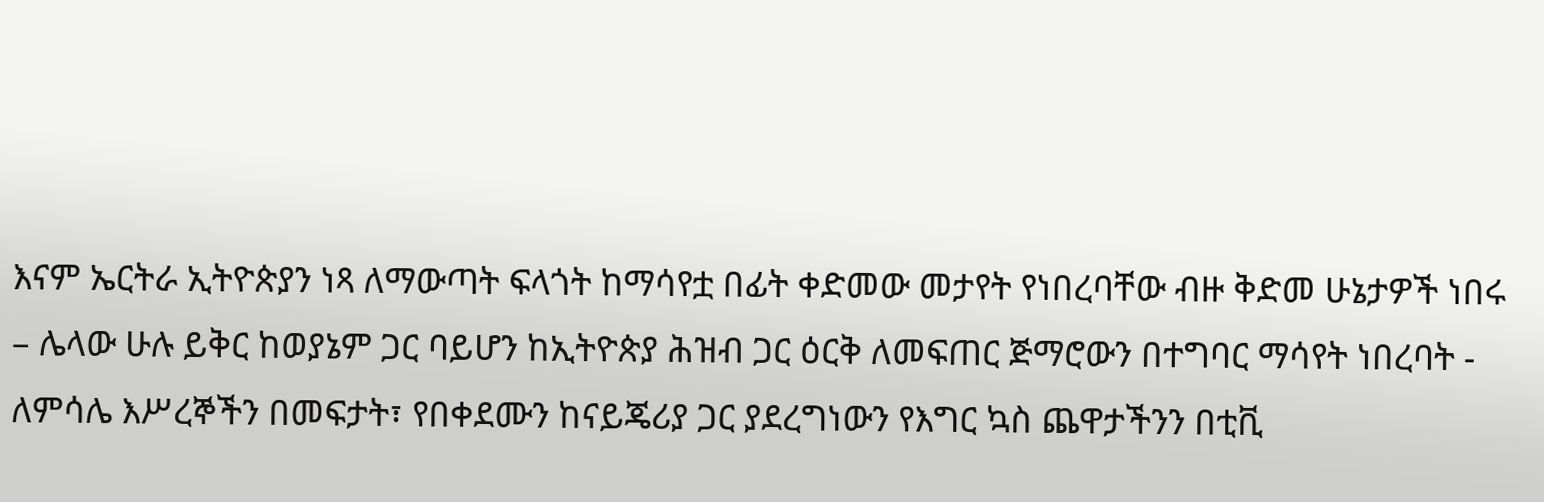እናም ኤርትራ ኢትዮጵያን ነጻ ለማውጣት ፍላጎት ከማሳየቷ በፊት ቀድመው መታየት የነበረባቸው ብዙ ቅድመ ሁኔታዎች ነበሩ – ሌላው ሁሉ ይቅር ከወያኔም ጋር ባይሆን ከኢትዮጵያ ሕዝብ ጋር ዕርቅ ለመፍጠር ጅማሮውን በተግባር ማሳየት ነበረባት -  ለምሳሌ እሥረኞችን በመፍታት፣ የበቀደሙን ከናይጄሪያ ጋር ያደረግነውን የእግር ኳስ ጨዋታችንን በቲቪ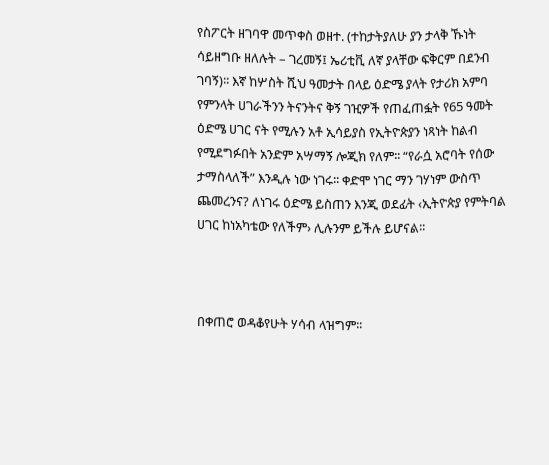የስፖርት ዘገባዋ መጥቀስ ወዘተ. (ተከታትያለሁ ያን ታላቅ ኹነት ሳይዘግቡ ዘለሉት – ገረመኝ፤ ኤሪቲቪ ለኛ ያላቸው ፍቅርም በደንብ ገባኝ)፡፡ እኛ ከሦስት ሺህ ዓመታት በላይ ዕድሜ ያላት የታሪክ አምባ የምንላት ሀገራችንን ትናንትና ቅኝ ገዢዎች የጠፈጠፏት የ65 ዓመት ዕድሜ ሀገር ናት የሚሉን አቶ ኢሳይያስ የኢትዮጵያን ነጻነት ከልብ የሚደግፉበት አንድም አሣማኝ ሎጂክ የለም፡፡ “የራሷ አሮባት የሰው ታማስላለች” እንዲሉ ነው ነገሩ፡፡ ቀድሞ ነገር ማን ገሃነም ውስጥ ጨመረንና? ለነገሩ ዕድሜ ይስጠን እንጂ ወደፊት ‹ኢትዮጵያ የምትባል ሀገር ከነአካቴው የለችም› ሊሉንም ይችሉ ይሆናል፡፡



በቀጠሮ ወዳቆየሁት ሃሳብ ላዝግም፡፡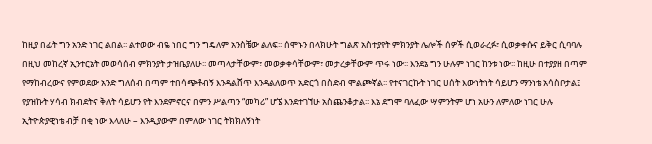ከዚያ በፊት ግን አንድ ነገር ልበል፡፡ ልተወው ብዬ ነበር ግን ግዴለም አንስቼው ልለፍ፡፡ ሰሞኑን በላክሁት ግልጽ አስተያየት ምክንያት ሌሎች ሰዎች ሲወራረፉ፣ ሲወቃቀሱና ይቅር ሲባባሉ በዚህ መከረኛ ኢንተርኔት መወሳሰብ ምክንያት ታዝቤያለሁ፡፡ መጣላታቸውም፣ መወቃቀሳቸውም፣ መታረቃቸውም ጥሩ ነው፡፡ እንደኔ ግን ሁሉም ነገር ከንቱ ነው፡፡ ከዚሁ በተያያዘ በጣም የማከብረውና የምወደው አንድ ግለሰብ በጣም ተበሳጭቶብኝ እንዳልሸጥ እንዳልለወጥ አድርጎ በስድብ ሞልጮኛል፡፡ የተናገርኩት ነገር ሀሰት እውነትነት ሳይሆን ማንነቴ አሳስቦታል፤ የያዝኩት ሃሳብ ክብደትና ቅለት ሳይሆን የት እንደምኖርና በምን ሥልጣን “መካሪ” ሆኜ እንደተገኘሁ አስጨንቆታል፡፡ እኔ ደግሞ ባለፈው ሣምንትም ሆነ አሁን ለምለው ነገር ሁሉ ኢትዮጵያዊነቴ ብቻ በቂ ነው እላለሁ – እንዲያውም በምለው ነገር ትክክለኝነት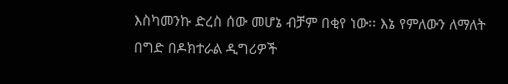እስካመንኩ ድረስ ሰው መሆኔ ብቻም በቂየ ነው፡፡ እኔ የምለውን ለማለት በግድ በዶክተራል ዲግሪዎች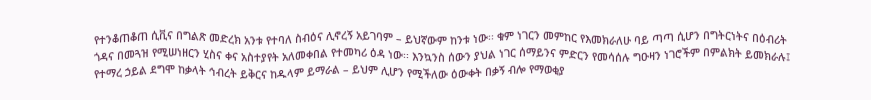የተንቆጠቆጠ ሲቪና በግልጽ መድረክ አንቱ የተባለ ስብዕና ሊኖረኝ አይገባም – ይህኛውም ከንቱ ነው፡፡ ቁም ነገርን መምከር የእመክራለሁ ባይ ጣጣ ሲሆን በግትርነትና በዕብሪት ጎዳና በመጓዝ የሚሠነዘርን ሂስና ቀና አስተያየት አለመቀበል የተመካሪ ዕዳ ነው፡፡ እንኳንስ ሰውን ያህል ነገር ሰማይንና ምድርን የመሳሰሉ ግዑዛን ነገሮችም በምልክት ይመክራሉ፤ የተማረ ኃይል ደግሞ ከቃላት ኅብረት ይቅርና ከዱላም ይማራል – ይህም ሊሆን የሚችለው ዕውቀት በቃኝ ብሎ የማወቂያ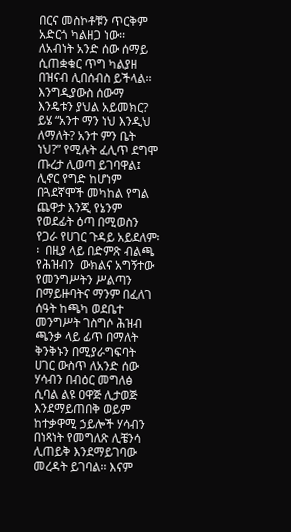በርና መስኮቶቹን ጥርቅም አድርጎ ካልዘጋ ነው፡፡ ለአብነት አንድ ሰው ሰማይ ሲጠቋቁር ጥግ ካልያዘ በዝናብ ሊበሰብስ ይችላል፡፡ እንግዲያውስ ሰውማ እንዴቱን ያህል አይመክር?  ይሄ “አንተ ማን ነህ እንዲህ ለማለት? አንተ ምን ቤት ነህ?” የሚሉት ፈሊጥ ደግሞ ጡረታ ሊወጣ ይገባዋል፤ ሊኖር የግድ ከሆነም በጓደኛሞች መካከል የግል ጨዋታ እንጂ የኔንም የወደፊት ዕጣ በሚወስን የጋራ የሀገር ጉዳይ አይደለም፡፡  በዚያ ላይ በድምጽ ብልጫ የሕዝብን  ውክልና አግኝተው የመንግሥትን ሥልጣን በማይዙባትና ማንም በፈለገ ሰዓት ከጫካ ወደቤተ መንግሥት ገስግሶ ሕዝብ ጫንቃ ላይ ፊጥ በማለት ቅንቅኑን በሚያራግፍባት ሀገር ውስጥ ለአንድ ሰው ሃሳብን በብዕር መግለፅ ሲባል ልዩ ዐዋጅ ሊታወጅ እንደማይጠበቅ ወይም ከተቃዋሚ ኃይሎች ሃሳብን በነጻነት የመግለጽ ሊቼንሳ ሊጠይቅ እንደማይገባው መረዳት ይገባል፡፡ እናም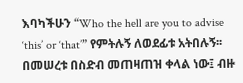እባካችሁን “Who the hell are you to advise ‘this’ or ‘that’” የምትሉኝ ለወደፊቱ አትበሉኝ፡፡ በመሠረቱ በስድብ መጠዛጠዝ ቀላል ነው፤ ብዙ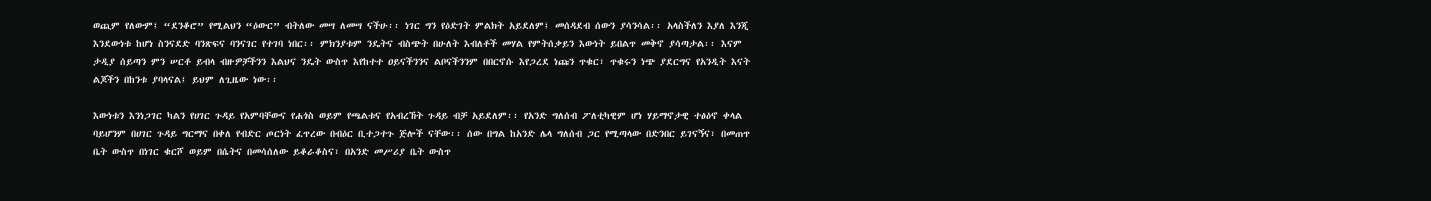ወጪም የለውም፤ “ደንቆሮ” የሚልህን “ዕውር” ብትለው መሣ ለመሣ ናችሁ፡፡ ነገር ግን የዕድገት ምልክት አይደለም፤ መሰዳደብ ሰውን ያሳንሳል፡፡ አላስችለን እያለ እንጂ እንደውነቱ ከሆነ ስንናደድ ባንጽፍና ባንናገር የተገባ ነበር፡፡ ምክንያቱም ንዴትና ብስጭት በሁለት እብለቶች መሃል የምትሰቃይን እውነት ይበልጥ መቅኖ ያሳጣታል፡፡ እናም ታዲያ ሰይጣን ምን ሠርቶ ይብላ ብዙዎቻችንን እልህና ንዴት ውስጥ እየከተተ ዐይናችንንና ልቦናችንንም በበርኖሱ እየጋረደ ነጩን ጥቁር፣ ጥቁሩን ነጭ ያደርግና የአንዲት እናት ልጆችን በከንቱ ያባላናል፤ ይህም ለጊዜው ነው፡፡

እውነቱን እንነጋገር ካልን የሀገር ጉዳይ የአምባቸውና የሐጎስ ወይም የጫልቱና የአብረኸት ጉዳይ ብቻ አይደለም፡፡ የአንድ ግለሰብ ፖለቲካዊም ሆነ ሃይማኖታዊ ተፅዕኖ ቀላል ባይሆንም በሀገር ጉዳይ ግርማና በቀለ የብድር ጦርነት ፈጥረው በብዕር ቢተጋተጉ ጅሎች ናቸው፡፡ ሰው በግል ከአንድ ሌላ ግለሰብ ጋር የሚጣላው በድንበር ይገናኝና፣ በመጠጥ ቤት ውስጥ በነገር ቁርሾ ወይም በሴትና በመሳሰለው ይቆራቆስና፣ በአንድ መሥሪያ ቤት ውስጥ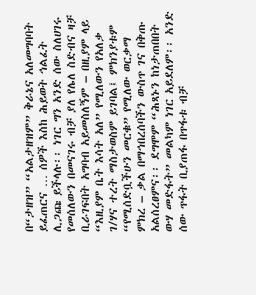በ“ታዘዝ” “አልታዘዝም” ቅራኔና አለመግባባት ይፈጠርና … ሰዎች እስከ ሕይወት ኅልፈት ሊጋጩ ይችላሉ፡፡ ነገር ግን አንድ ሰው ስለሀገሩ የመሰለውን በመናገሩ ብቻ ያለ የሌለ ስድብና ዛቻ ቢራገፍበት አግባብ አይመስለኝም – በዚያም ላይ “እዚያም ቤት እሳት አለ” የሚለውን የአለቃ ገ/ሃና ተረት ማስታወስም ይገባል፤ ምክንያቱም “የሚሰድቧችሁን መርቁ” የሚለው ወርቃማ ምክረ – ቃል በማኅበረሰባችን ውስጥ ገና በቅጡ አልሰረፀምና፡፡ ደግሞም “ሕጻኑን ከነታጠበበት ውሃ መድፋት” መልካም ነገር አይደለም፡፡ አንድ ሰው ጥፋት ቢያጠፋ በጥፋቱ ብቻ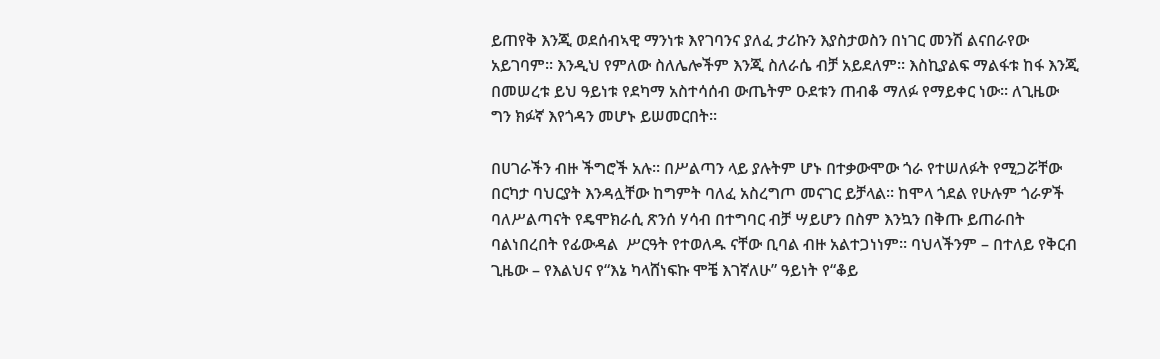ይጠየቅ እንጂ ወደሰብኣዊ ማንነቱ እየገባንና ያለፈ ታሪኩን እያስታወስን በነገር መንሽ ልናበራየው አይገባም፡፡ እንዲህ የምለው ስለሌሎችም እንጂ ስለራሴ ብቻ አይደለም፡፡ እስኪያልፍ ማልፋቱ ከፋ እንጂ በመሠረቱ ይህ ዓይነቱ የደካማ አስተሳሰብ ውጤትም ዑደቱን ጠብቆ ማለፉ የማይቀር ነው፡፡ ለጊዜው ግን ክፉኛ እየጎዳን መሆኑ ይሠመርበት፡፡

በሀገራችን ብዙ ችግሮች አሉ፡፡ በሥልጣን ላይ ያሉትም ሆኑ በተቃውሞው ጎራ የተሠለፉት የሚጋሯቸው በርካታ ባህርያት እንዳሏቸው ከግምት ባለፈ አስረግጦ መናገር ይቻላል፡፡ ከሞላ ጎደል የሁሉም ጎራዎች ባለሥልጣናት የዴሞክራሲ ጽንሰ ሃሳብ በተግባር ብቻ ሣይሆን በስም እንኳን በቅጡ ይጠራበት ባልነበረበት የፊውዳል  ሥርዓት የተወለዱ ናቸው ቢባል ብዙ አልተጋነነም፡፡ ባህላችንም – በተለይ የቅርብ ጊዜው – የእልህና የ“እኔ ካላሸነፍኩ ሞቼ እገኛለሁ” ዓይነት የ“ቆይ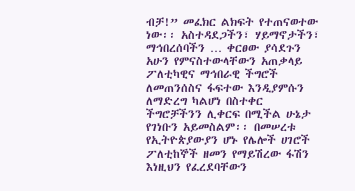ብቻ!” መፈክር ልክፍት የተጠናወተው ነው፡፡ አስተዳደጋችን፣ ሃይማኖታችን፣ ማኅበረሰባችን … ቀርፀው ያሳደጉን አሁን የምናስተውላቸውን አጠቃላይ ፖለቲካዊና ማኅበራዊ ችግሮች ለመጠንሰስና ፋፍተው እንዲያምሱን ለማድረግ ካልሆነ በስተቀር ችግሮቻችንን ሊቀርፍ በሚችል ሁኔታ የገነቡን አይመስልም፡፡ በመሠረቱ የኢትዮጵያውያን ሆኑ የሌሎች ሀገሮች ፖለቲከኞች ዘመን የማይሽረው ፋሽን እነዚህን የፈረደባቸውን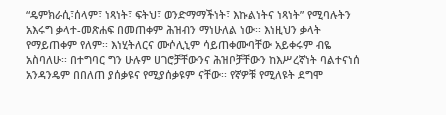“ዴምክራሲ፣ሰላም፣ ነጻነት፣ ፍትህ፣ ወንድማማችነት፣ እኩልነትና ነጻነት” የሚባሉትን አእሩግ ቃላተ-መጽሐፍ በመጠቀም ሕዝብን ማነሁለል ነው፡፡ እነዚህን ቃላት የማይጠቀም የለም፡፡ እነሂትለርና ሙሶሊኒም ሳይጠቀሙባቸው አይቀሩም ብዬ አስባለሁ፡፡ በተግባር ግን ሁሉም ሀገሮቻቸውንና ሕዝቦቻቸውን ከእሥረኛነት ባልተናነሰ አንዳንዴም በበለጠ ያሰቃዩና የሚያሰቃዩም ናቸው፡፡ የኛዎቹ የሚለዩት ደግሞ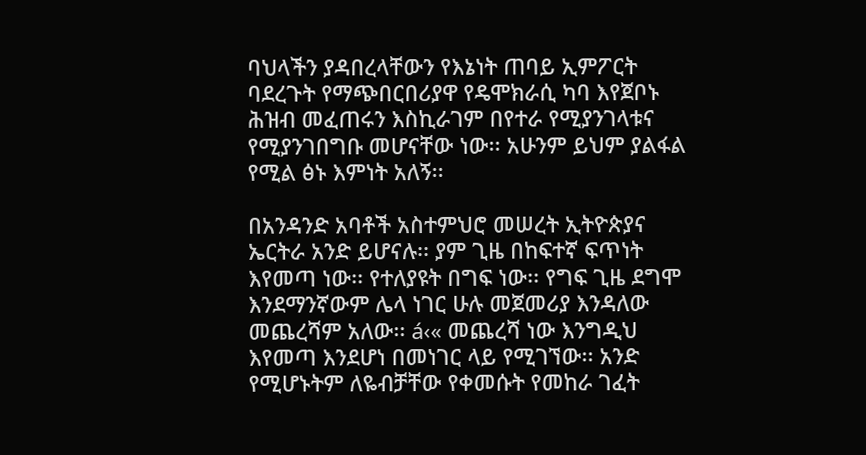ባህላችን ያዳበረላቸውን የእኔነት ጠባይ ኢምፖርት ባደረጉት የማጭበርበሪያዋ የዴሞክራሲ ካባ እየጀቦኑ ሕዝብ መፈጠሩን እስኪራገም በየተራ የሚያንገላቱና የሚያንገበግቡ መሆናቸው ነው፡፡ አሁንም ይህም ያልፋል  የሚል ፅኑ እምነት አለኝ፡፡

በአንዳንድ አባቶች አስተምህሮ መሠረት ኢትዮጵያና ኤርትራ አንድ ይሆናሉ፡፡ ያም ጊዜ በከፍተኛ ፍጥነት እየመጣ ነው፡፡ የተለያዩት በግፍ ነው፡፡ የግፍ ጊዜ ደግሞ እንደማንኛውም ሌላ ነገር ሁሉ መጀመሪያ እንዳለው መጨረሻም አለው፡፡ á‹« መጨረሻ ነው እንግዲህ እየመጣ እንደሆነ በመነገር ላይ የሚገኘው፡፡ አንድ የሚሆኑትም ለዬብቻቸው የቀመሱት የመከራ ገፈት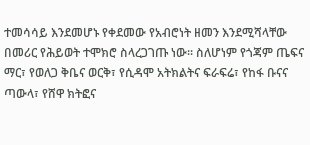ተመሳሳይ እንደመሆኑ የቀደመው የአብሮነት ዘመን እንደሚሻላቸው በመሪር የሕይወት ተሞክሮ ስላረጋገጡ ነው፡፡ ስለሆነም የጎጃም ጤፍና ማር፣ የወለጋ ቅቤና ወርቅ፣ የሲዳሞ አትክልትና ፍራፍሬ፣ የከፋ ቡናና ጣውላ፣ የሸዋ ክትፎና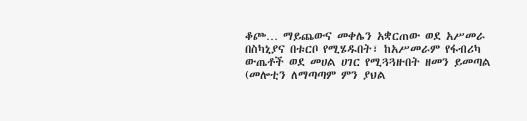ቆጮ… ማይጨውና መቀሌን አቋርጠው ወደ አሥመራ በስካኒያና በቱርቦ የሚሄዱበት፣ ከአሥመራም የፋብሪካ ውጤቶች ወደ መሀል ሀገር የሚጓጓዙበት ዘመን ይመጣል (መሎቲን ለማጣጣም ምን ያህል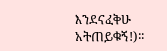እንደናፈቅሁ አትጠይቁኝ!)፡፡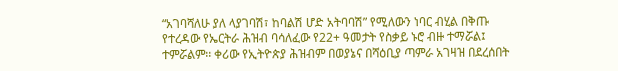“አገባሻለሁ ያለ ላያገባሽ፣ ከባልሽ ሆድ አትባባሽ” የሚለውን ነባር ብሂል በቅጡ የተረዳው የኤርትራ ሕዝብ ባሳለፈው የ22+ ዓመታት የስቃይ ኑሮ ብዙ ተማሯል፤ ተምሯልም፡፡ ቀሪው የኢትዮጵያ ሕዝብም በወያኔና በሻዕቢያ ጣምራ አገዛዝ በደረሰበት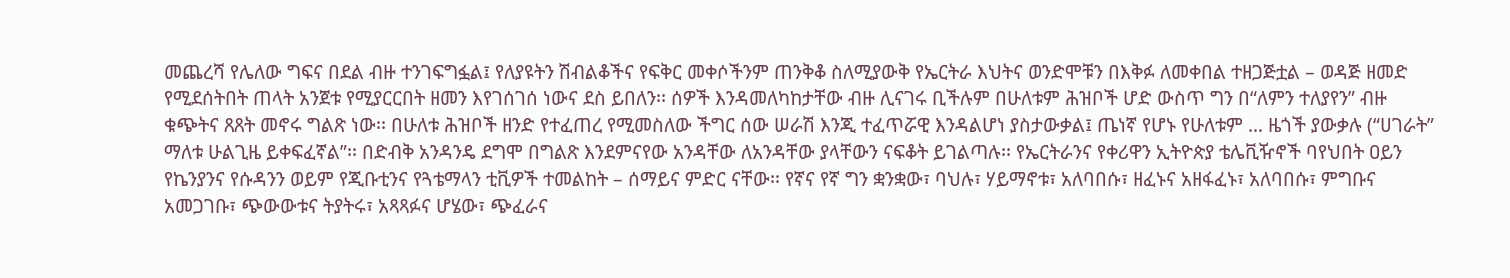መጨረሻ የሌለው ግፍና በደል ብዙ ተንገፍግፏል፤ የለያዩትን ሽብልቆችና የፍቅር መቀሶችንም ጠንቅቆ ስለሚያውቅ የኤርትራ እህትና ወንድሞቹን በእቅፉ ለመቀበል ተዘጋጅቷል – ወዳጅ ዘመድ የሚደሰትበት ጠላት አንጀቱ የሚያርርበት ዘመን እየገሰገሰ ነውና ደስ ይበለን፡፡ ሰዎች እንዳመለካከታቸው ብዙ ሊናገሩ ቢችሉም በሁለቱም ሕዝቦች ሆድ ውስጥ ግን በ“ለምን ተለያየን” ብዙ ቁጭትና ጸጸት መኖሩ ግልጽ ነው፡፡ በሁለቱ ሕዝቦች ዘንድ የተፈጠረ የሚመስለው ችግር ሰው ሠራሽ እንጂ ተፈጥሯዊ እንዳልሆነ ያስታውቃል፤ ጤነኛ የሆኑ የሁለቱም … ዜጎች ያውቃሉ (“ሀገራት” ማለቱ ሁልጊዜ ይቀፍፈኛል”፡፡ በድብቅ አንዳንዴ ደግሞ በግልጽ እንደምናየው አንዳቸው ለአንዳቸው ያላቸውን ናፍቆት ይገልጣሉ፡፡ የኤርትራንና የቀሪዋን ኢትዮጵያ ቴሌቪዥኖች ባየህበት ዐይን የኬንያንና የሱዳንን ወይም የጂቡቲንና የጓቴማላን ቲቪዎች ተመልከት – ሰማይና ምድር ናቸው፡፡ የኛና የኛ ግን ቋንቋው፣ ባህሉ፣ ሃይማኖቱ፣ አለባበሱ፣ ዘፈኑና አዘፋፈኑ፣ አለባበሱ፣ ምግቡና አመጋገቡ፣ ጭውውቱና ትያትሩ፣ አጻጻፉና ሆሄው፣ ጭፈራና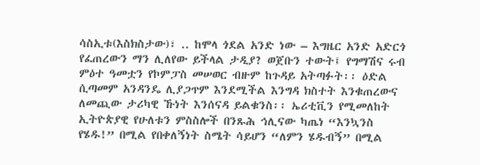ሳስኢቱ(እስክስታው)፣ .. ከሞላ ጎደል አንድ ነው – እግዜር አንድ አድርጎ የፈጠረውን ማን ሊለየው ይችላል ታዲያ? ወጀቡን ተውት፤ የግማሽና ሩብ ምዕተ ዓመቷን የኮምፓስ መሠወር ብዙም ከጉዳይ አትጣፉት፡፡ ዕድል ሲጣመም አንዳንዴ ሊያጋጥም እንደሚችል እንግዳ ክስተት እንቁጠረውና ለመጪው ታሪካዊ ኹነት እንሰናዳ ይልቁንስ፡፡ ኤሪቲቪን የሚመለከት ኢትዮጵያዊ የሁለቱን ምስስሎች በንጹሕ ኅሊናው ካጤነ “እንኳንስ የሄዱ!” በሚል የበቀለኝነት ስሜት ሳይሆን “ለምን ሄዱብኝ” በሚል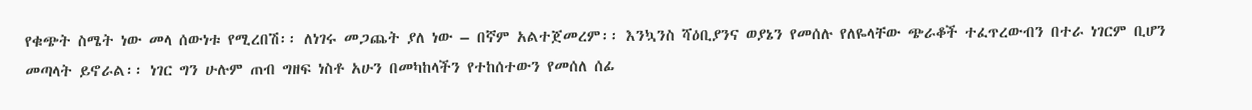የቁጭት ስሜት ነው መላ ሰውነቱ የሚረበሽ፡፡ ለነገሩ መጋጨት ያለ ነው – በኛም አልተጀመረም፡፡ እንኳንስ ሻዕቢያንና ወያኔን የመሰሉ የለዬላቸው ጭራቆች ተፈጥረውብን በተራ ነገርም ቢሆን መጣላት ይኖራል፡፡ ነገር ግን ሁሉም ጠብ ግዘፍ ነስቶ አሁን በመካከላችን የተከሰተውን የመሰለ ሰፊ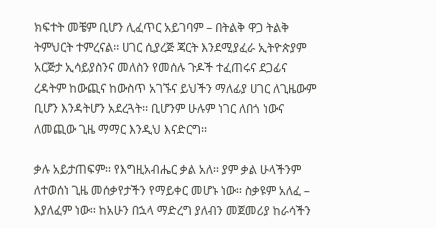ክፍተት መቼም ቢሆን ሊፈጥር አይገባም – በትልቅ ዋጋ ትልቅ ትምህርት ተምረናል፡፡ ሀገር ሲያረጅ ጃርት እንደሚያፈራ ኢትዮጵያም አርጅታ ኢሳይያስንና መለስን የመሰሉ ጉዶች ተፈጠሩና ደጋፊና ረዳትም ከውጪና ከውስጥ አገኙና ይህችን ማለፊያ ሀገር ለጊዜውም ቢሆን እንዳትሆን አደረጓት፡፡ ቢሆንም ሁሉም ነገር ለበጎ ነውና ለመጪው ጊዜ ማማር እንዲህ እናድርግ፡፡

ቃሉ አይታጠፍም፡፡ የእግዚአብሔር ቃል አለ፡፡ ያም ቃል ሁላችንም ለተወሰነ ጊዜ መሰቃየታችን የማይቀር መሆኑ ነው፡፡ ስቃዩም አለፈ – እያለፈም ነው፡፡ ከአሁን በኋላ ማድረግ ያለብን መጀመሪያ ከራሳችን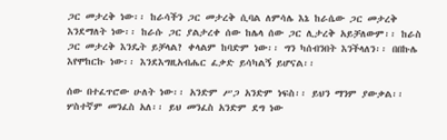ጋር መታረቅ ነው፡፡ ከራሳችን ጋር መታረቅ ሲባል ለምሳሌ እኔ ከራሴው ጋር መታረቅ እንደማለት ነው፡፡ ከራሱ ጋር ያልታረቀ ሰው ከሌላ ሰው ጋር ሊታረቅ አይቻለውም፡፡ ከራስ ጋር መታረቅ እንዴት ይቻላል? ቀላልም ከባድም ነው፡፡ ግን ካሰብንበት እንችላለን፡፡ በበኩሌ እየሞከርኩ ነው፡፡ እንደእግዚአብሔር ፈቃድ ይሳካልኝ ይሆናል፡፡

ሰው በተፈጥሮው ሁለት ነው፡፡ አንድም ሥጋ አንድም ነፍስ፡፡ ይህን ማንም ያውቃል፡፡ ሦስተኛም መንፈስ አለ፡፡ ይህ መንፈስ አንድም ደግ ነው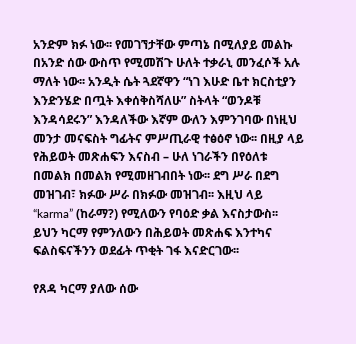አንድም ክፉ ነው፡፡ የመገኘታቸው ምጣኔ በሚለያይ መልኩ በአንድ ሰው ውስጥ የሚመሽጉ ሁለት ተቃራኒ መንፈሶች አሉ ማለት ነው፡፡ አንዲት ሴት ጓደኛዋን “ነገ እሁድ ቤተ ክርስቲያን እንድንሄድ በጧት እቀሰቅስሻለሁ” ስትላት “ወንዶቹ እንዳሳደሩን” እንዳለችው እኛም ውለን እምንገባው በነዚህ መንታ መናፍስት ግፊትና ምሥጢራዊ ተፅዕኖ ነው፡፡ በዚያ ላይ የሕይወት መጽሐፍን እናስብ – ሁለ ነገራችን በየዕለቱ በመልክ በመልክ የሚመዘገብበት ነው፡፡ ደግ ሥራ በደግ መዝገብ፣ ክፉው ሥራ በክፉው መዝገብ፡፡ እዚህ ላይ “karma” (ከራማ?) የሚለውን የባዕድ ቃል እናስታውስ፡፡ ይህን ካርማ የምንለውን በሕይወት መጽሐፍ እንተካና ፍልስፍናችንን ወደፊት ጥቂት ገፋ እናድርገው፡፡

የጸዳ ካርማ ያለው ሰው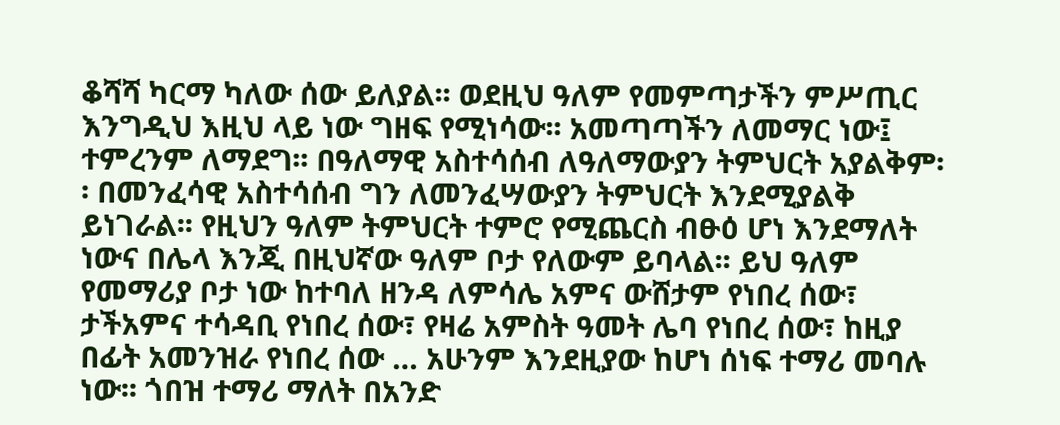ቆሻሻ ካርማ ካለው ሰው ይለያል፡፡ ወደዚህ ዓለም የመምጣታችን ምሥጢር እንግዲህ እዚህ ላይ ነው ግዘፍ የሚነሳው፡፡ አመጣጣችን ለመማር ነው፤ ተምረንም ለማደግ፡፡ በዓለማዊ አስተሳሰብ ለዓለማውያን ትምህርት አያልቅም፡፡ በመንፈሳዊ አስተሳሰብ ግን ለመንፈሣውያን ትምህርት እንደሚያልቅ ይነገራል፡፡ የዚህን ዓለም ትምህርት ተምሮ የሚጨርስ ብፁዕ ሆነ እንደማለት ነውና በሌላ እንጂ በዚህኛው ዓለም ቦታ የለውም ይባላል፡፡ ይህ ዓለም የመማሪያ ቦታ ነው ከተባለ ዘንዳ ለምሳሌ አምና ውሸታም የነበረ ሰው፣ ታችአምና ተሳዳቢ የነበረ ሰው፣ የዛሬ አምስት ዓመት ሌባ የነበረ ሰው፣ ከዚያ በፊት አመንዝራ የነበረ ሰው … አሁንም እንደዚያው ከሆነ ሰነፍ ተማሪ መባሉ ነው፡፡ ጎበዝ ተማሪ ማለት በአንድ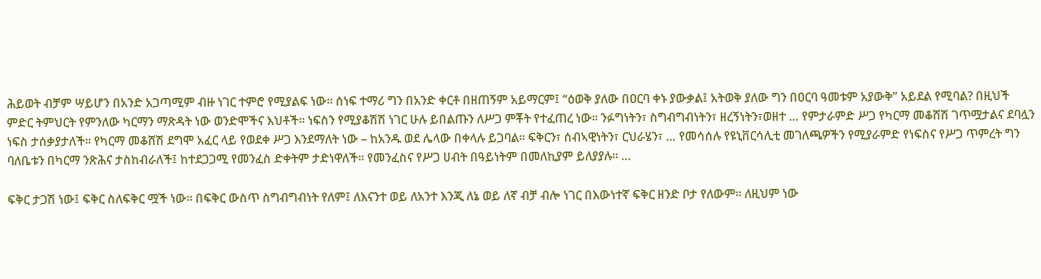ሕይወት ብቻም ሣይሆን በአንድ አጋጣሚም ብዙ ነገር ተምሮ የሚያልፍ ነው፡፡ ሰነፍ ተማሪ ግን በአንድ ቀርቶ በዘጠኝም አይማርም፤ “ዕወቅ ያለው በዐርባ ቀኑ ያውቃል፤ አትወቅ ያለው ግን በዐርባ ዓመቱም አያውቅ” አይደል የሚባል? በዚህች ምድር ትምህርት የምንለው ካርማን ማጽዳት ነው ወንድሞችና እህቶች፡፡ ነፍስን የሚያቆሽሽ ነገር ሁሉ ይበልጡን ለሥጋ ምቾት የተፈጠረ ነው፡፡ ንፉግነትን፣ ስግብግብነትን፣ ዘረኝነትን፣ወዘተ … የምታራምድ ሥጋ የካርማ መቆሸሽ ገጥሟታልና ደባሏን ነፍስ ታሰቃያታለች፡፡ የካርማ መቆሸሽ ደግሞ አፈር ላይ የወደቀ ሥጋ እንደማለት ነው – ከአንዱ ወደ ሌላው በቀላሉ ይጋባል፡፡ ፍቅርን፣ ሰብኣዊነትን፣ ርህራሄን፣ … የመሳሰሉ የዩኒቨርሳሊቲ መገለጫዎችን የሚያራምድ የነፍስና የሥጋ ጥምረት ግን ባለቤቱን በካርማ ንጽሕና ታስከብራለች፤ ከተደጋጋሚ የመንፈስ ድቀትም ታድነዋለች፡፡ የመንፈስና የሥጋ ሀብት በዓይነትም በመለኪያም ይለያያሉ፡፡ …

ፍቅር ታጋሽ ነው፤ ፍቅር ስለፍቅር ሟች ነው፡፡ በፍቅር ውስጥ ስግብግብነት የለም፤ ለእናንተ ወይ ለአንተ እንጂ ለኔ ወይ ለኛ ብቻ ብሎ ነገር በእውነተኛ ፍቅር ዘንድ ቦታ የለውም፡፡ ለዚህም ነው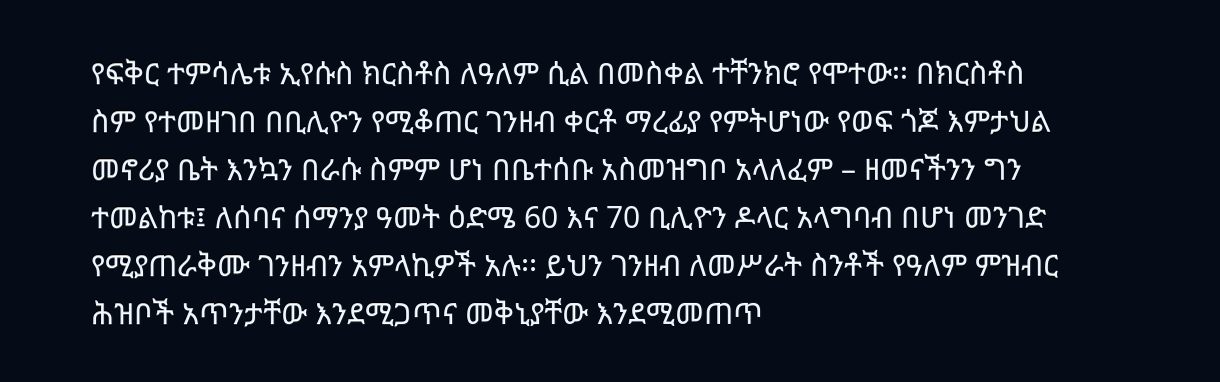የፍቅር ተምሳሌቱ ኢየሱስ ክርስቶስ ለዓለም ሲል በመስቀል ተቸንክሮ የሞተው፡፡ በክርስቶስ ስም የተመዘገበ በቢሊዮን የሚቆጠር ገንዘብ ቀርቶ ማረፊያ የምትሆነው የወፍ ጎጆ እምታህል መኖሪያ ቤት እንኳን በራሱ ስምም ሆነ በቤተሰቡ አስመዝግቦ አላለፈም – ዘመናችንን ግን ተመልከቱ፤ ለሰባና ሰማንያ ዓመት ዕድሜ 60 እና 70 ቢሊዮን ዶላር አላግባብ በሆነ መንገድ የሚያጠራቅሙ ገንዘብን አምላኪዎች አሉ፡፡ ይህን ገንዘብ ለመሥራት ስንቶች የዓለም ምዝብር ሕዝቦች አጥንታቸው እንደሚጋጥና መቅኒያቸው እንደሚመጠጥ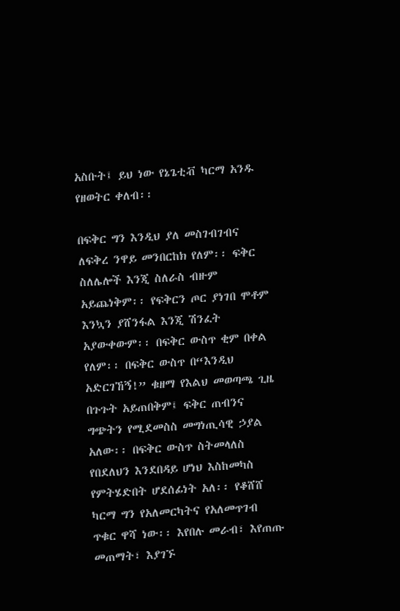አስቡት፤ ይህ ነው የኔጌቲቭ ካርማ አንዱ የዘወትር ቀለብ፡፡

በፍቅር ግን እንዲህ ያለ መስገብገብና ለፍቅረ ንዋይ መንበርከክ የለም፡፡ ፍቅር ስለሌሎች እንጂ ስለራስ ብዙም አይጨነቅም፡፡ የፍቅርን ጦር ያነገበ ሞቶም እንኳን ያሸንፋል እንጂ ሽንፈት አያውቀውም፡፡ በፍቅር ውስጥ ቂም በቀል የለም፡፡ በፍቅር ውስጥ በ“እንዲህ አድርገኸኝ!” ቁዘማ የእልህ መወጣጫ ጊዜ በጉጉት አይጠበቅም፤ ፍቅር ጠብንና ግጭትን የሚደመስስ መግነጢሳዊ ኃያል አለው፡፡ በፍቅር ውስጥ ስትመላለስ የበደለህን እንደበዳይ ሆነህ እስከመካስ የምትሄድበት ሆደሰፊነት አለ፡፡ የቆሸሸ ካርማ ግን የአለመርካትና የአለመጥገብ ጥቁር ዋሻ ነው፡፡ እየበሉ መራብ፣ እየጠጡ መጠማት፣ እያገኙ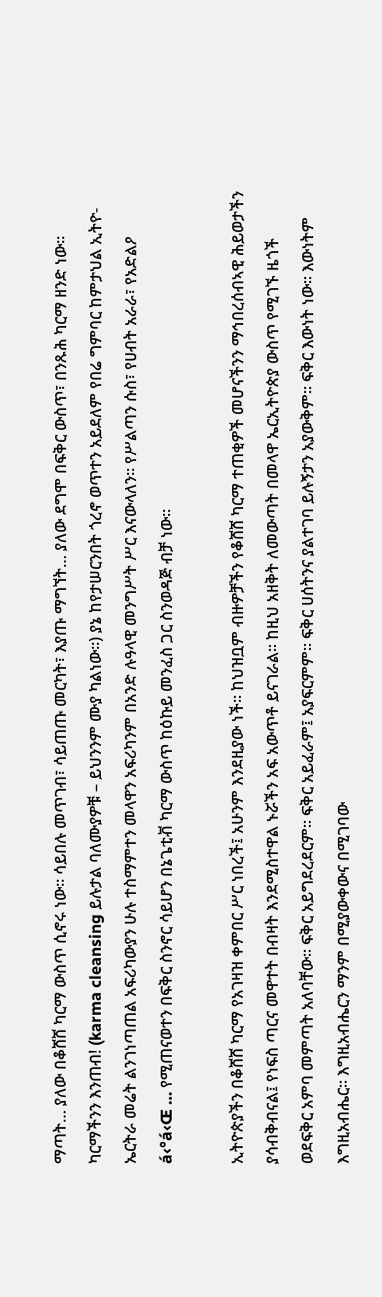ማጣት… ያለው በቆሸሸ ካርማ ውስጥ ሲኖሩ ነው፡፡ ሳይበሉ መጥገብ፣ ሳይጠጡ መርካት፣ እያጡ ማግኘት… ያለው ደግሞ በፍቅር ውስጥ፣ በንጹሕ ካርማ ዘንድ ነው፡፡ ካርማችንን እንጠብ! (karma cleansing ይሉታል ባለሙያዎቹ – ይህንንም ሙያ ካልነው፡፡) ያኔ ከየታሠርንበት ጎረኖ ወጥተን አይደለም የበሬ ግምባር ከምታህል ኢትዮ-ኤርትራ መሬት ልንገነጣጠል አፍሪካውያን ሁሉ ተስማምተን መላዋን አፍሪካንም በአንድ ሉዓላዊ መንግሥት ሥር እናውላለን፡፡ የሥልጣን ሱስ፣ የሀብት አራራ፣ የአድልዖ á‹°á‹Œ … የሚጠናወተን በፍቅር ስንኖር ሳይሆን በኔጌቲቭ ካርማ ውስጥ ከዕኩይ መንፈስ ጋር ስንወዳጅ ብቻ ነው፡፡

ኢትዮጵያችን በቆሸሸ ካርማ የአገዛዝ ቀምበር ሥር ነበረች፤ አሁንም እንደዚያው ነች፡፡ ከህዝቧም ብዙዎቻችን የቆሸሸ ካርማ ተጠቂዎች መሆናችንን ማኅበረሰብኣዊ ሕይወታችን ያሳብቅብናል፤ የነፍስ ጣርና መዋተት በብዛት እንደሚስተዋል ኑሯችን አፍ አውጥቶ ይናገራል፡፡ ከዚህ አዘቅት ለመውጣት በመላዋ ኤርኢትዮጵያ ውስጥ የሚገኙ ዜጎች ወደፍቅር አምባ መምጣት አለባቸው፡፡ ፍቅር አይግደረደርም፡፡ ፍቅር አይፈራም፤ አያፍርምም፡፡ ፍቅር ሀሰትንና ያልተገባ ይሉኝታን አያውቅም፡፡ ፍቅር እውነት ነው፡፡ እውነትም እግዚአብሔር፡፡ እግዚአብሔርን ማንም በሚያውቀውና በሚገባው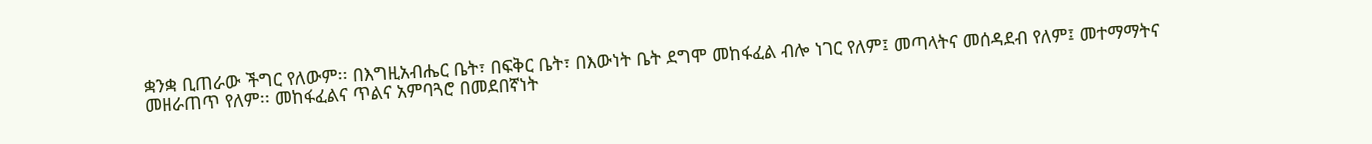ቋንቋ ቢጠራው ችግር የለውም፡፡ በእግዚአብሔር ቤት፣ በፍቅር ቤት፣ በእውነት ቤት ደግሞ መከፋፈል ብሎ ነገር የለም፤ መጣላትና መሰዳደብ የለም፤ መተማማትና መዘራጠጥ የለም፡፡ መከፋፈልና ጥልና አምባጓሮ በመደበኛነት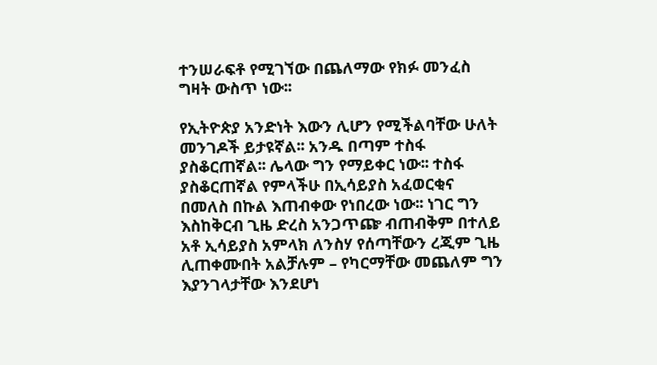ተንሠራፍቶ የሚገኘው በጨለማው የክፉ መንፈስ ግዛት ውስጥ ነው፡፡

የኢትዮጵያ አንድነት እውን ሊሆን የሚችልባቸው ሁለት መንገዶች ይታዩኛል፡፡ አንዱ በጣም ተስፋ ያስቆርጠኛል፡፡ ሌላው ግን የማይቀር ነው፡፡ ተስፋ ያስቆርጠኛል የምላችሁ በኢሳይያስ አፈወርቂና በመለስ በኩል እጠብቀው የነበረው ነው፡፡ ነገር ግን እስከቅርብ ጊዜ ድረስ አንጋጥጬ ብጠብቅም በተለይ አቶ ኢሳይያስ አምላክ ለንስሃ የሰጣቸውን ረጂም ጊዜ ሊጠቀሙበት አልቻሉም – የካርማቸው መጨለም ግን እያንገላታቸው እንደሆነ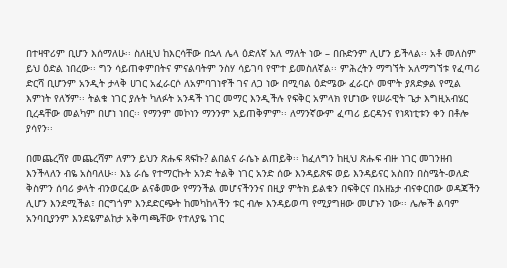በተዛዋሪም ቢሆን እሰማለሁ፡፡ ስለዚህ ከእርሳቸው በኋላ ሌላ ዕድለኛ አለ ማለት ነው – በቡድንም ሊሆን ይችላል፡፡ አቶ መለስም ይህ ዕድል ነበረው፡፡ ግን ሳይጠቀምበትና ምናልባትም ንስሃ ሳይገባ የሞተ ይመስለኛል፡፡ ምሕረትን ማግኘት አለማግኘቱ የፈጣሪ ድርሻ ቢሆንም አንዲት ታላቅ ሀገር አፈራርሶ ለአምባገነኖች ገና ለጋ ነው በሚባል ዕድሜው ፈራርሶ መሞት ያጸድቃል የሚል እምነት የለኝም፡፡ ትልቁ ነገር ያሉት ካለፉት አንዳች ነገር መማር እንዲችሉ የፍቅር አምላክ የሆነው የሠራዊት ጌታ እግዚአብሄር ቢረዳቸው መልካም በሆነ ነበር፡፡ የማንም መኮነን ማንንም አይጠቅምም፡፡ ለማንኛውም ፈጣሪ ይርዳንና የነጻነቲቱን ቀን በቶሎ ያሳየን፡፡

በመጨረሻየ መጨረሻም ለምን ይህን ጽሑፍ ጻፍኩ? ልበልና ራሴኑ ልጠይቅ፡፡ ከፈለግን ከዚህ ጽሑፍ ብዙ ነገር መገንዘብ እንችላለን ብዬ አስባለሁ፡፡ እኔ ራሴ የተማርኩት አንድ ትልቅ ነገር አንድ ሰው እንዳይጽፍ ወይ እንዳይናር አስበን በስሜት-ወለድ ቅስምን ሰባሪ ቃላት ብንወርፈው ልናቆመው የማንችል መሆናችንንና በዚያ ምትክ ይልቁን በፍቅርና በአዘኔታ ብናቀርበው ወዳጃችን ሊሆን እንደሚችል፣ በርግጎም እንደድርጭት ከመካከላችን ቱር ብሎ እንዳይወጣ የሚያግዘው መሆኑን ነው፡፡ ሌሎች ልባም አንባቢያንም እንደዬምልከታ አቅጣጫቸው የተለያዬ ነገር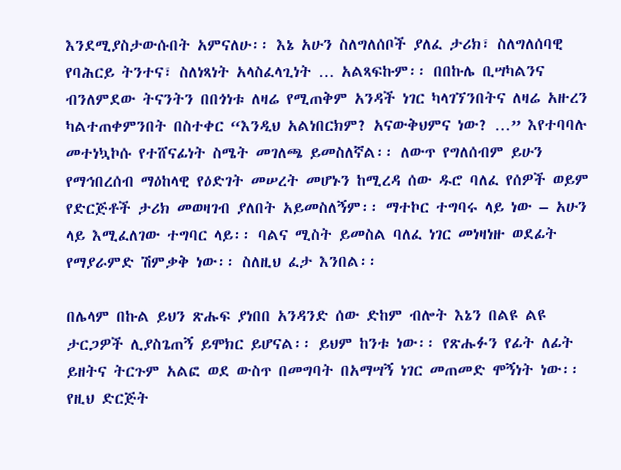እንደሚያስታውሱበት አምናለሁ፡፡ እኔ አሁን ስለግለሰቦች ያለፈ ታሪክ፣ ስለግለሰባዊ የባሕርይ ትንተና፣ ስለነጻነት አላስፈላጊነት … አልጻፍኩም፡፡ በበኩሌ ቢሣካልንና ብንለምደው ትናንትን በበጎነቱ ለዛሬ የሚጠቅም አንዳች ነገር ካላገኘንበትና ለዛሬ አዙረን ካልተጠቀምንበት በስተቀር “እንዲህ አልነበርክም? አናውቅህምና ነው? …” እየተባባሉ መተነኳኮሱ የተሸናፊነት ስሜት መገለጫ ይመስለኛል፡፡ ለውጥ የግለሰብም ይሁን የማኅበረሰብ ማዕከላዊ የዕድገት መሠረት መሆኑን ከሚረዳ ሰው ዱሮ ባለፈ የሰዎች ወይም የድርጅቶች ታሪክ መወዛገብ ያለበት አይመስለኝም፡፡ ማተኮር ተግባሩ ላይ ነው – አሁን ላይ እሚፈለገው ተግባር ላይ፡፡ ባልና ሚስት ይመስል ባለፈ ነገር መነዛነዙ ወደፊት የማያራምድ ሽምቃቅ ነው፡፡ ስለዚህ ፈታ እንበል፡፡

በሌላም በኩል ይህን ጽሑፍ ያነበበ አንዳንድ ሰው ድከም ብሎት እኔን በልዩ ልዩ ታርጋዎች ሊያስጌጠኝ ይሞክር ይሆናል፡፡ ይህም ከንቱ ነው፡፡ የጽሑፉን የፊት ለፊት ይዘትና ትርጉም አልፎ ወደ ውስጥ በመግባት በአማሣኝ ነገር መጠመድ ሞኝነት ነው፡፡ የዚህ ድርጅት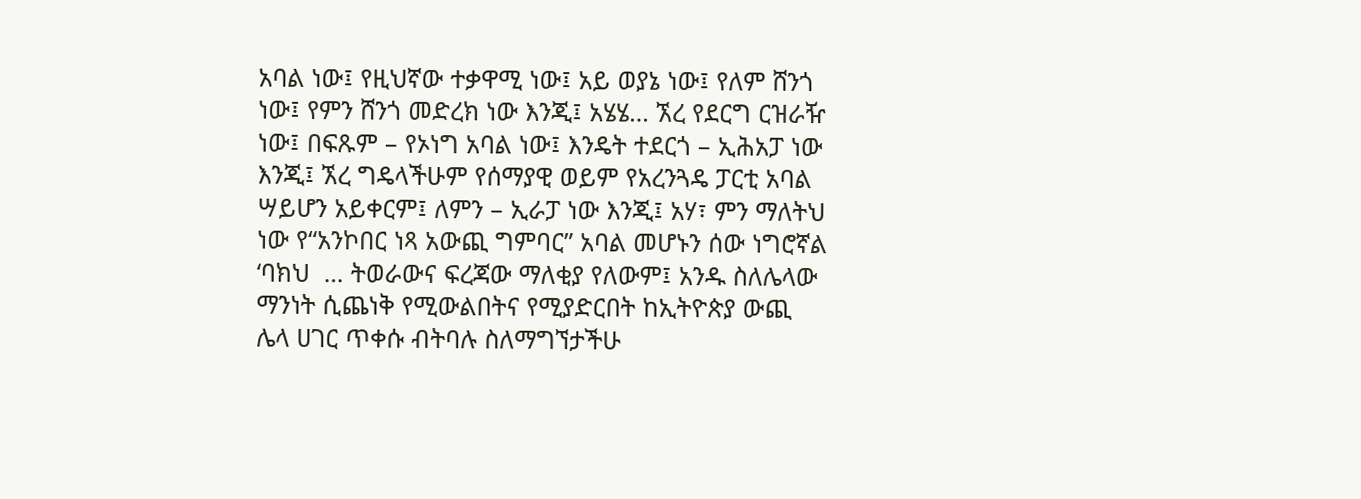አባል ነው፤ የዚህኛው ተቃዋሚ ነው፤ አይ ወያኔ ነው፤ የለም ሸንጎ ነው፤ የምን ሸንጎ መድረክ ነው እንጂ፤ አሄሄ… ኧረ የደርግ ርዝራዥ ነው፤ በፍጹም – የኦነግ አባል ነው፤ እንዴት ተደርጎ – ኢሕአፓ ነው እንጂ፤ ኧረ ግዴላችሁም የሰማያዊ ወይም የአረንጓዴ ፓርቲ አባል ሣይሆን አይቀርም፤ ለምን – ኢራፓ ነው እንጂ፤ አሃ፣ ምን ማለትህ ነው የ“አንኮበር ነጻ አውጪ ግምባር” አባል መሆኑን ሰው ነግሮኛል ‘ባክህ  … ትወራውና ፍረጃው ማለቂያ የለውም፤ አንዱ ስለሌላው ማንነት ሲጨነቅ የሚውልበትና የሚያድርበት ከኢትዮጵያ ውጪ ሌላ ሀገር ጥቀሱ ብትባሉ ስለማግኘታችሁ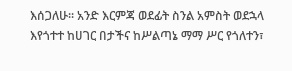እሰጋለሁ፡፡ አንድ እርምጃ ወደፊት ስንል አምስት ወደኋላ እየጎተተ ከሀገር በታችና ከሥልጣኔ ማማ ሥር የጎለተን፣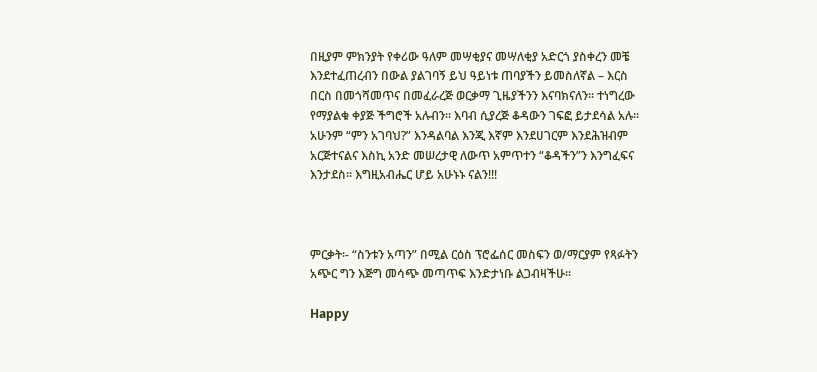በዚያም ምክንያት የቀሪው ዓለም መሣቂያና መሣለቂያ አድርጎ ያስቀረን መቼ እንደተፈጠረብን በውል ያልገባኝ ይህ ዓይነቱ ጠባያችን ይመስለኛል – እርስ በርስ በመጎሻመጥና በመፈራረጅ ወርቃማ ጊዜያችንን እናባክናለን፡፡ ተነግረው የማያልቁ ቀያጅ ችግሮች አሉብን፡፡ እባብ ሲያረጅ ቆዳውን ገፍፎ ይታደሳል አሉ፡፡ አሁንም “ምን አገባህ?” እንዳልባል እንጂ እኛም እንደሀገርም እንደሕዝብም አርጅተናልና እስኪ አንድ መሠረታዊ ለውጥ አምጥተን “ቆዳችን”ን እንግፈፍና እንታደስ፡፡ እግዚአብሔር ሆይ አሁኑኑ ናልን!!!



ምርቃት፡- “ስንቱን አጣን” በሚል ርዕስ ፕሮፌሰር መስፍን ወ/ማርያም የጻፉትን አጭር ግን እጅግ መሳጭ መጣጥፍ እንድታነቡ ልጋብዛችሁ፡፡

Happy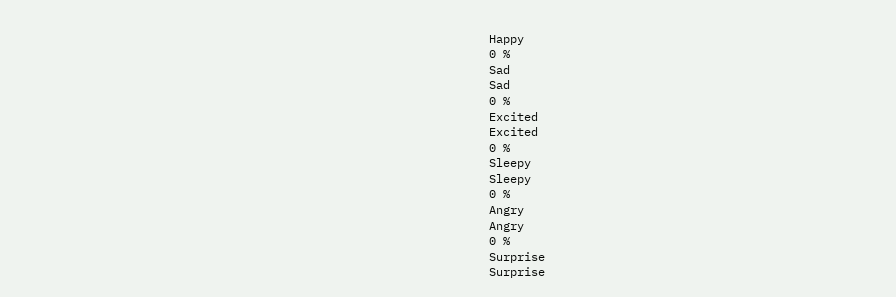Happy
0 %
Sad
Sad
0 %
Excited
Excited
0 %
Sleepy
Sleepy
0 %
Angry
Angry
0 %
Surprise
Surprise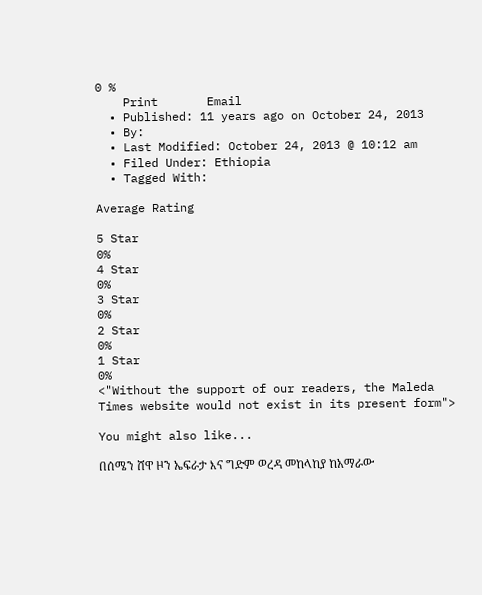0 %
    Print       Email
  • Published: 11 years ago on October 24, 2013
  • By:
  • Last Modified: October 24, 2013 @ 10:12 am
  • Filed Under: Ethiopia
  • Tagged With:

Average Rating

5 Star
0%
4 Star
0%
3 Star
0%
2 Star
0%
1 Star
0%
<"Without the support of our readers, the Maleda Times website would not exist in its present form">

You might also like...

በሰሜን ሸዋ ዞን ኤፍራታ እና ግድም ወረዳ መከላከያ ከአማራው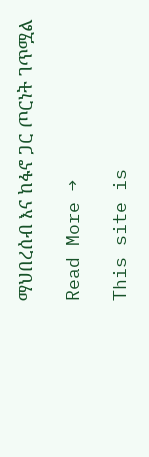ማህበረሰብ እና ከፋኖ ጋር ጦርነት ገጥሟል

Read More →

This site is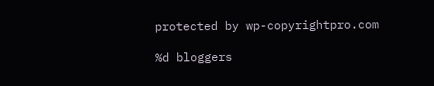protected by wp-copyrightpro.com

%d bloggers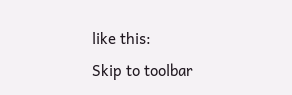like this:
Skip to toolbar